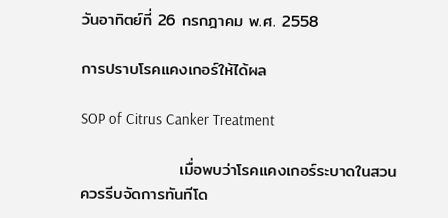วันอาทิตย์ที่ 26 กรกฎาคม พ.ศ. 2558

การปราบโรคแคงเกอร์ให้ได้ผล

SOP of Citrus Canker Treatment

                 เมื่อพบว่าโรคแคงเกอร์ระบาดในสวน  ควรรีบจัดการทันทีโด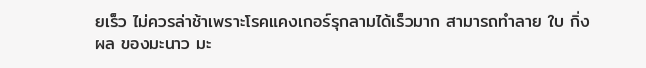ยเร็ว ไม่ควรล่าช้าเพราะโรคแคงเกอร์รุกลามได้เร็วมาก สามารถทำลาย ใบ กิ่ง ผล ของมะนาว มะ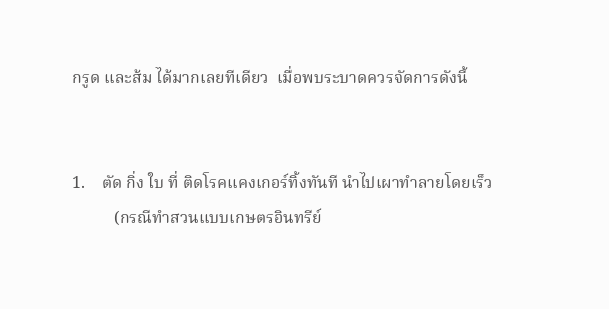กรูด และส้ม ได้มากเลยทีเดียว  เมื่อพบระบาดควรจัดการดังนี้


1.    ตัด กิ่ง ใบ ที่ ติดโรคแคงเกอร์ทิ้งทันที นำไปเผาทำลายโดยเร็ว
          (กรณีทำสวนแบบเกษตรอินทรีย์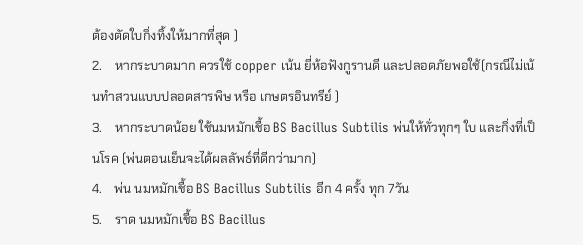ต้องตัดใบกิ่งทิ้งให้มากที่สุด )
2.    หากระบาดมาก ควรใช้ copper เน้น ยี่ห้อฟังกูรานดี และปลอดภัยพอใช้(กรณีไม่เน้นทำสวนแบบปลอดสารพิษ หรือ เกษตรอินทรีย์ )
3.    หากระบาดน้อย ใช้นมหมักเชื้อ BS Bacillus Subtilis พ่นให้ทั่วทุกๆ ใบ และกิ่งที่เป็นโรค (พ่นตอนเย็นจะได้ผลลัพธ์ที่ดีกว่ามาก)
4.    พ่น นมหมักเชื้อ BS Bacillus Subtilis อีก 4 ครั้ง ทุก 7วัน
5.    ราด นมหมักเชื้อ BS Bacillus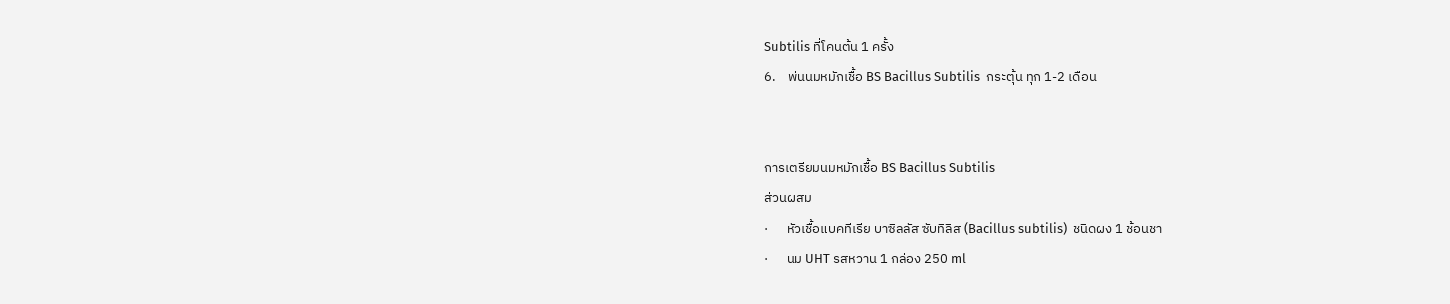Subtilis ที่โคนต้น 1 ครั้ง
6.    พ่นนมหมักเชื้อ BS Bacillus Subtilis  กระตุ้น ทุก 1-2 เดือน


การเตรียมนมหมักเชื้อ BS Bacillus Subtilis
ส่วนผสม
·      หัวเชื้อแบคทีเรีย บาซิลลัส ซับทิลิส (Bacillus subtilis)  ชนิดผง 1 ช้อนชา
·      นม UHT รสหวาน 1 กล่อง 250 ml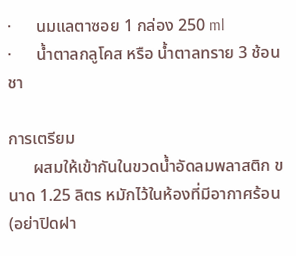·      นมแลตาซอย 1 กล่อง 250 ml
·      น้ำตาลกลูโคส หรือ น้ำตาลทราย 3 ช้อนชา

การเตรียม
      ผสมให้เข้ากันในขวดน้ำอัดลมพลาสติก ขนาด 1.25 ลิตร หมักไว้ในห้องที่มีอากาศร้อน (อย่าปิดฝา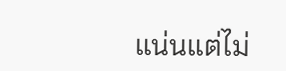แน่นแต่ไม่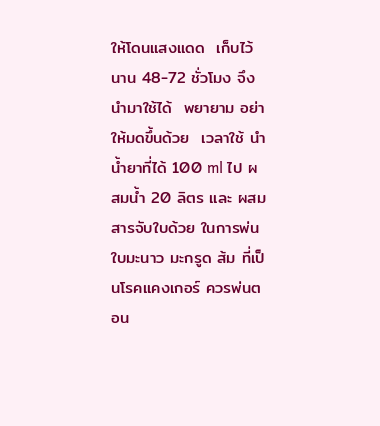ให้โดนแสงแดด  เก็บไว้นาน 48-72 ชั่วโมง จึงนำมาใช้ได้  พยายาม อย่าให้มดขึ้นด้วย  เวลาใช้ นำน้ำยาที่ได้ 100 ml ไป ผสมน้ำ 20 ลิตร และ ผสมสารจับใบด้วย ในการพ่นใบมะนาว มะกรูด ส้ม ที่เป็นโรคแคงเกอร์ ควรพ่นตอน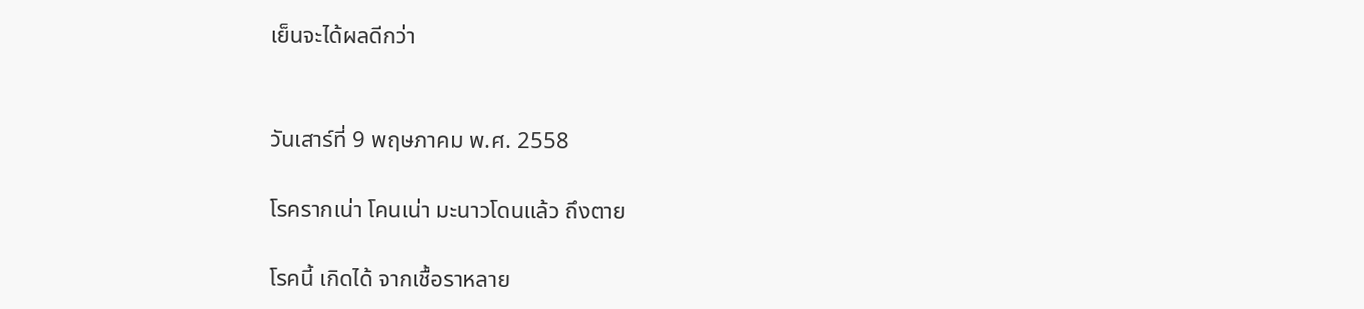เย็นจะได้ผลดีกว่า


วันเสาร์ที่ 9 พฤษภาคม พ.ศ. 2558

โรครากเน่า โคนเน่า มะนาวโดนแล้ว ถึงตาย

โรคนี้ เกิดได้ จากเชื้อราหลาย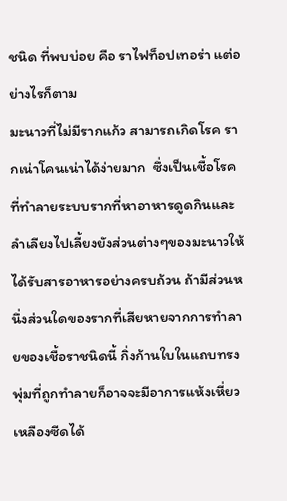ชนิด ที่พบบ่อย คือ ราไฟท็อปเทอร่า แต่อย่างไรก็ตาม
มะนาวที่ไม่มีรากแก้ว สามารถเกิดโรค รากเน่าโคนเน่าได้ง่ายมาก  ซึ่งเป็นเชื้อโรคที่ทำลายระบบรากที่หาอาหารดูดกินและลำเลียงไปเลี้ยงยังส่วนต่างๆของมะนาวให้ได้รับสารอาหารอย่างครบถ้วน ถ้ามีส่วนหนึ่งส่วนใดของรากที่เสียหายจากการทำลายของเชื้อราชนิดนี้ กิ่งก้านใบในแถบทรงพุ่มที่ถูกทำลายก็อาจจะมีอาการแห้งเหี่ยวเหลืองซีดได้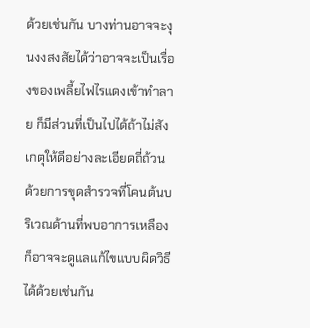ด้วยเช่นกัน บางท่านอาจจะงุนงงสงสัยได้ว่าอาจจะเป็นเรื่องของเพลี้ยไฟไรแดงเข้าทำลาย ก็มีส่วนที่เป็นไปได้ถ้าไม่สังเกตุให้ดีอย่างละเอียดถี่ถ้วน ด้วยการขุดสำรวจที่โคนต้นบริเวณด้านที่พบอาการเหลือง ก็อาจจะดูแลแก้ไขแบบผิดวิธีได้ด้วยเช่นกัน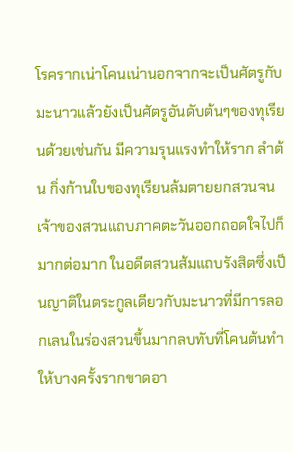โรครากเน่าโคนเน่านอกจากจะเป็นศัตรูกับมะนาวแล้วยังเป็นศัตรูอันดับต้นๆของทุเรียนด้วยเช่นกัน มีความรุนแรงทำให้ราก ลำต้น กิ่งก้านใบของทุเรียนล้มตายยกสวนจนเจ้าของสวนแถบภาคตะวันออกถอดใจไปก็มากต่อมาก ในอดีตสวนส้มแถบรังสิตซึ่งเป็นญาติในตระกูลเดียวกับมะนาวที่มีการลอกเลนในร่องสวนขึ้นมากลบทับที่โคนต้นทำให้บางครั้งรากขาดอา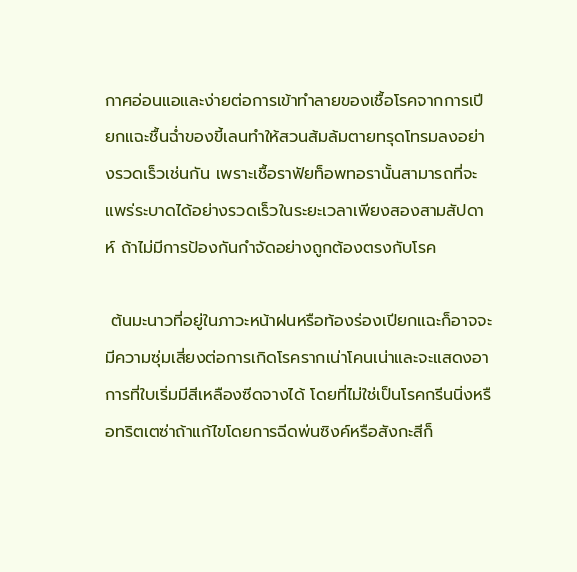กาศอ่อนแอและง่ายต่อการเข้าทำลายของเชื้อโรคจากการเปียกแฉะชื้นฉ่ำของขี้เลนทำให้สวนส้มล้มตายทรุดโทรมลงอย่างรวดเร็วเช่นกัน เพราะเชื้อราฟัยท็อพทอรานั้นสามารถที่จะแพร่ระบาดได้อย่างรวดเร็วในระยะเวลาเพียงสองสามสัปดาห์ ถ้าไม่มีการป้องกันกำจัดอย่างถูกต้องตรงกับโรค

 ต้นมะนาวที่อยู่ในภาวะหน้าฝนหรือท้องร่องเปียกแฉะก็อาจจะมีความซุ่มเสี่ยงต่อการเกิดโรครากเน่าโคนเน่าและจะแสดงอาการที่ใบเริ่มมีสีเหลืองซีดจางได้ โดยที่ไม่ใช่เป็นโรคกรีนนิ่งหรือทริตเตซ่าถ้าแก้ไขโดยการฉีดพ่นซิงค์หรือสังกะสีก็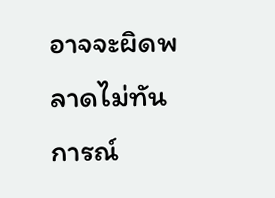อาจจะผิดพลาดไม่ทันการณ์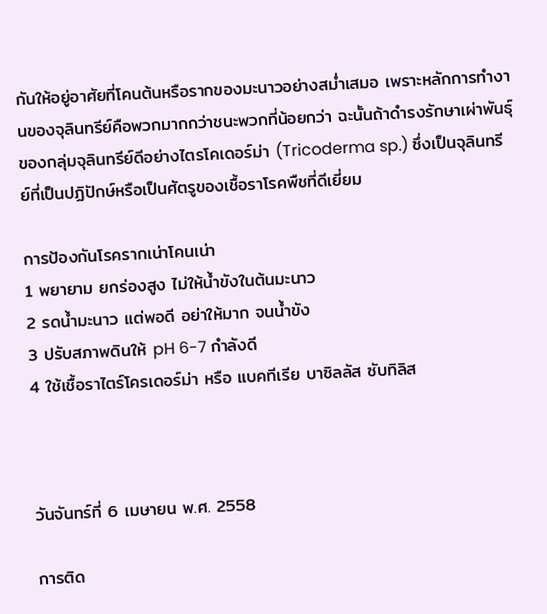กันให้อยู่อาศัยที่โคนต้นหรือรากของมะนาวอย่างสม่ำเสมอ เพราะหลักการทำงานของจุลินทรีย์คือพวกมากกว่าชนะพวกที่น้อยกว่า ฉะนั้นถ้าดำรงรักษาเผ่าพันธุ์ของกลุ่มจุลินทรีย์ดีอย่างไตรโคเดอร์ม่า (Tricoderma sp.) ซึ่งเป็นจุลินทรีย์ที่เป็นปฏิปักษ์หรือเป็นศัตรูของเชื้อราโรคพืชที่ดีเยี่ยม

การป้องกันโรครากเน่าโคนเน่า
1 พยายาม ยกร่องสูง ไม่ให้น้ำขังในต้นมะนาว
2 รดน้ำมะนาว แต่พอดี อย่าให้มาก จนน้ำขัง
3 ปรับสภาพดินให้ pH 6-7 กำลังดี
4 ใช้เชื้อราไตร์โครเดอร์ม่า หรือ แบคทีเรีย บาซิลลัส ซับทิลิส



วันจันทร์ที่ 6 เมษายน พ.ศ. 2558

การติด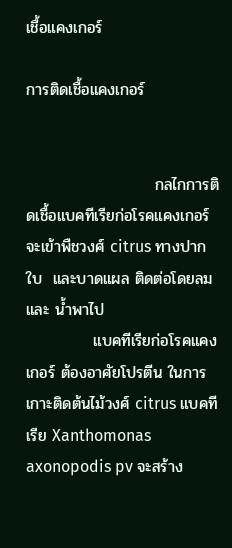เชื้อแคงเกอร์

การติดเชื้อแคงเกอร์


                       กลไกการติดเชื้อแบคทีเรียก่อโรคแคงเกอร์ จะเข้าพืชวงศ์ citrus ทางปากใบ  และบาดแผล ติดต่อโดยลม  และ น้ำพาไป
            แบคทีเรียก่อโรคแคงเกอร์ ต้องอาศัยโปรตีน ในการเกาะติดต้นไม้วงศ์ citrus แบคทีเรีย Xanthomonas axonopodis pv จะสร้าง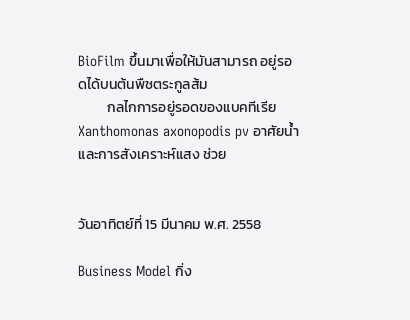BioFilm ขึ้นมาเพื่อให้มันสามารถ อยู่รอดได้บนต้นพืชตระกูลส้ม
         กลไกการอยู่รอดของแบคทีเรีย Xanthomonas axonopodis pv อาศัยน้ำ  และการสังเคราะห์แสง ช่วย


วันอาทิตย์ที่ 15 มีนาคม พ.ศ. 2558

Business Model กิ่ง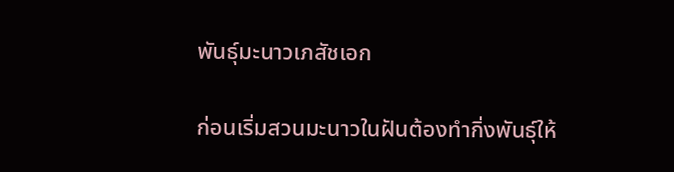พันธุ์มะนาวเภสัชเอก

ก่อนเริ่มสวนมะนาวในฝันต้องทำกิ่งพันธุ์ให้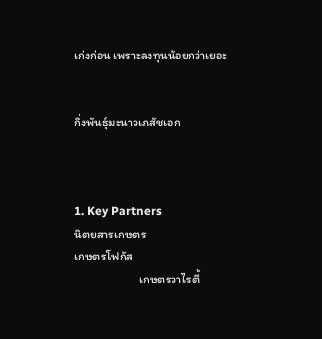เก่งก่อน เพราะลงทุนน้อยกว่าเยอะ


กิ่งพันธุ์มะนาวเภสัชเอก



1. Key Partners
นิตยสารเกษตร
เกษตรโฟกัส
                        เกษตรวาไรตี้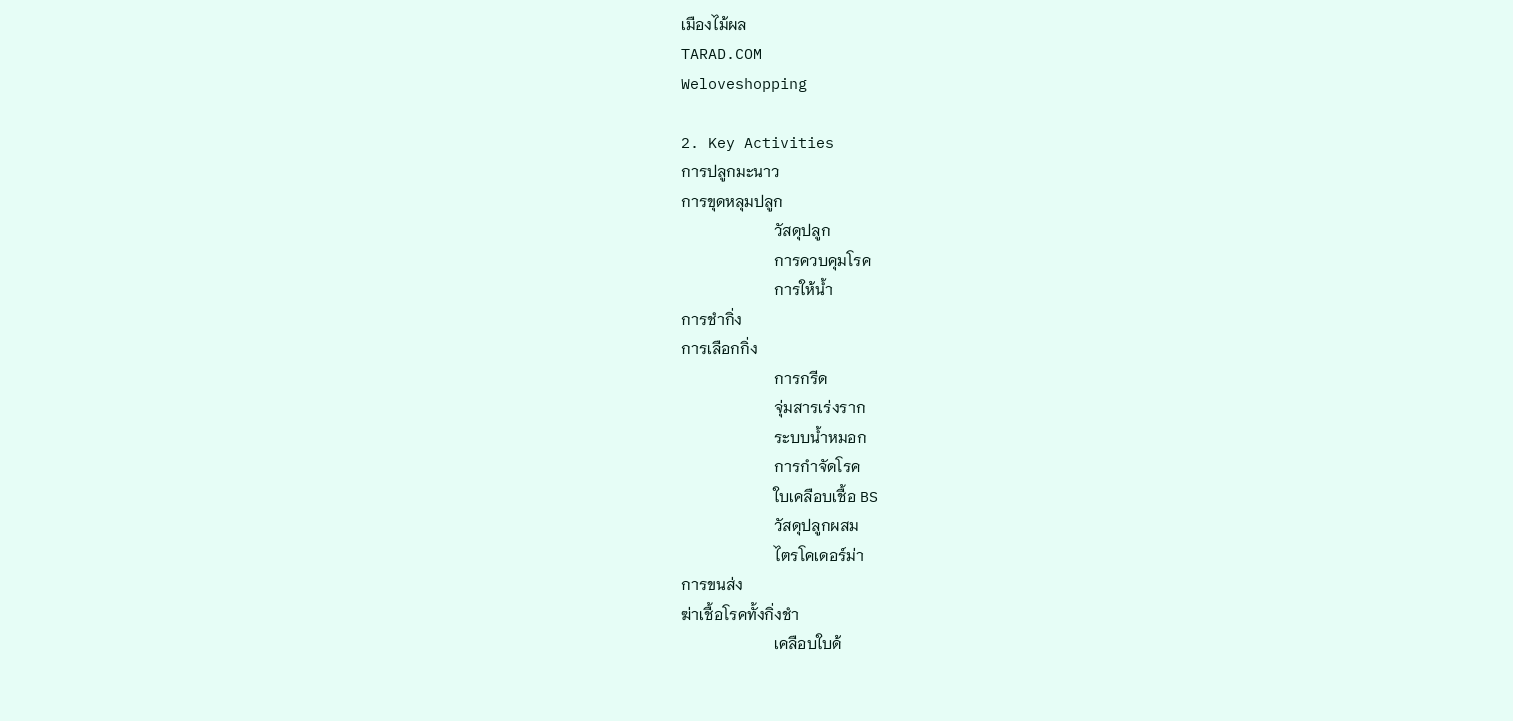เมืองไม้ผล
TARAD.COM
Weloveshopping

2. Key Activities
การปลูกมะนาว
การขุดหลุมปลูก
                        วัสดุปลูก
                        การควบคุมโรค
                        การให้น้ำ
การชำกิ่ง
การเลือกกิ่ง
                        การกรีด
                        จุ่มสารเร่งราก
                        ระบบน้ำหมอก
                        การกำจัดโรค
                        ใบเคลือบเชื้อ BS
                        วัสดุปลูกผสม
                        ไตรโคเดอร์ม่า
การขนส่ง
ฆ่าเชื้อโรคทั้งกิ่งชำ
                        เคลือบใบด้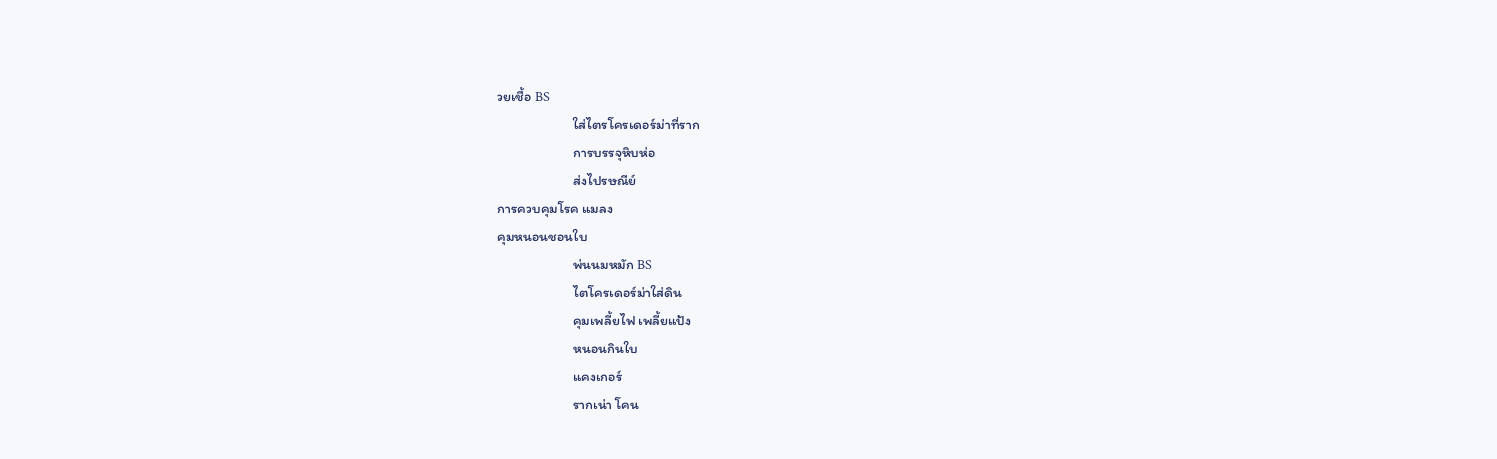วยเชื้อ BS
                        ใส่ไตรโครเดอร์ม่าที่ราก
                        การบรรจุหิบห่อ
                        ส่งไปรษณีย์
การควบคุมโรค แมลง
คุมหนอนชอนใบ
                        พ่นนมหมัก BS
                        ไตโครเดอร์ม่าใส่ดิน
                        คุมเพลี้ยไฟ เพลี้ยแป้ง
                        หนอนกินใบ
                        แคงเกอร์
                        รากเน่า โคน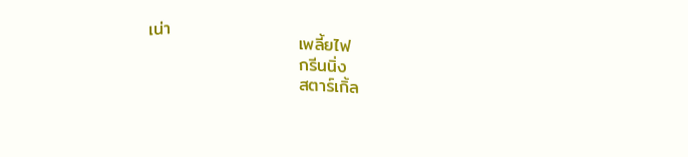เน่า
                        เพลี้ยไฟ
                        กรีนนิ่ง
                        สตาร์เกิ้ล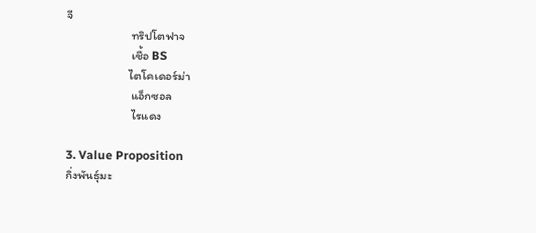จี
                        ทริปโตฟาจ
                        เชื้อ BS
                       ไตโคเดอร์ม่า
                        แอ็กซอล
                        ไรแดง

3. Value Proposition
กิ่งพันธุ์มะ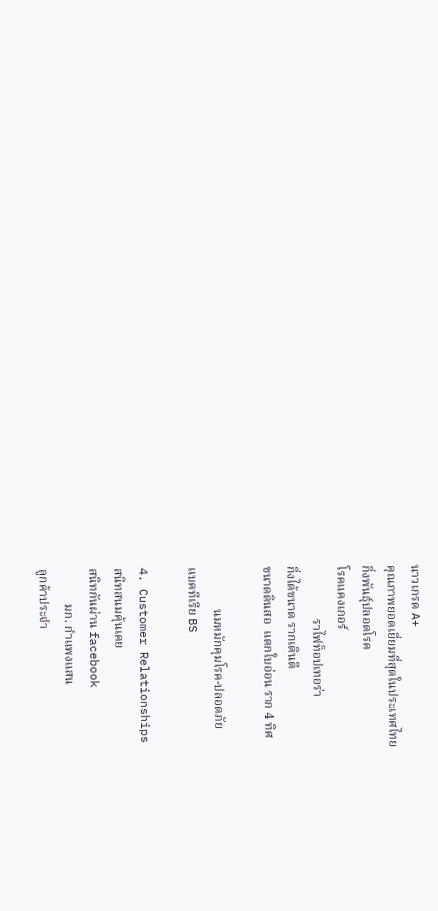นาวเกรด A+
คุณภาพยอดเยี่ยมที่สุดในประเทศไทย
กิ่งพันธุ์ปลอดโรค
โรคแคงเกอร์
                 ราไฟท็อปเทอร่า
กิ่งได้ขนาด รากเดินดี
ขนาดดินสอ  แตกใบอ่อน ราก 4 ทิศ

             นมหมักคุมโรค-ปลอดภัย
แบคทีเรีย BS

4. Customer Relationships
สนิทสนมคุ้นเคย
สนิทกันผ่าน facebook
           มก. กำแพงแสน
ลูกค้าประจำ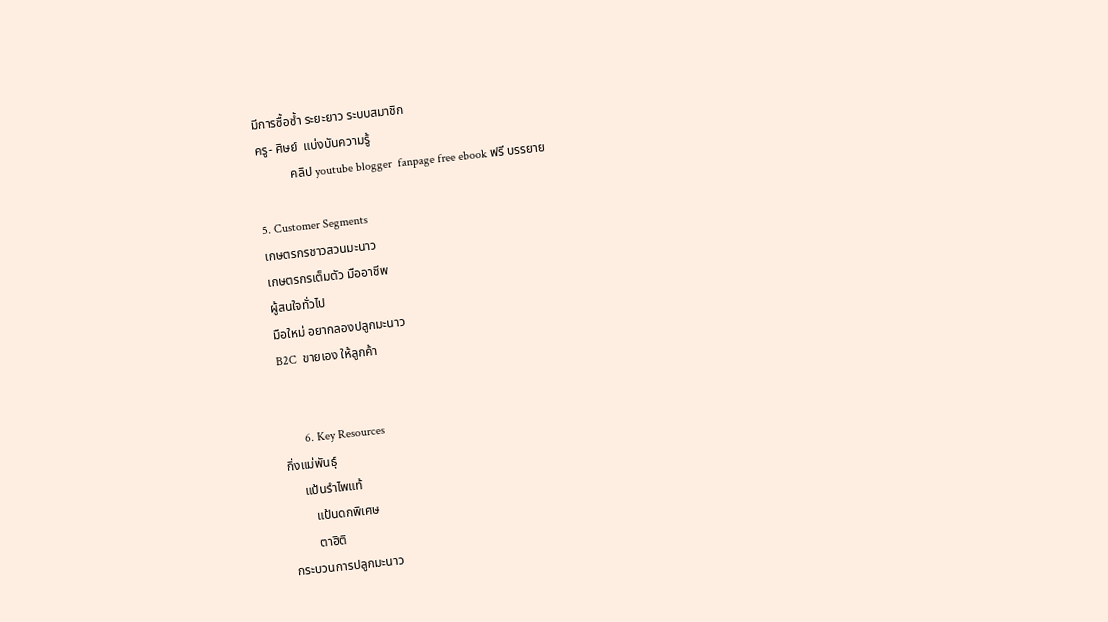มีการซื้อซ้ำ ระยะยาว ระบบสมาชิก
ครู- ศิษย์  แบ่งบันความรู้
           คลิป youtube blogger  fanpage free ebook ฟรี บรรยาย

5. Customer Segments
เกษตรกรชาวสวนมะนาว
เกษตรกรเต็มตัว มืออาชีพ
ผู้สนใจทั่วไป
มือใหม่ อยากลองปลูกมะนาว
B2C  ขายเอง ให้ลูกค้า


       6. Key Resources
กิ่งแม่พันธุ์
     แป้นรำไพแท้
        แป้นดกพิเศษ
        ตาฮิติ
กระบวนการปลูกมะนาว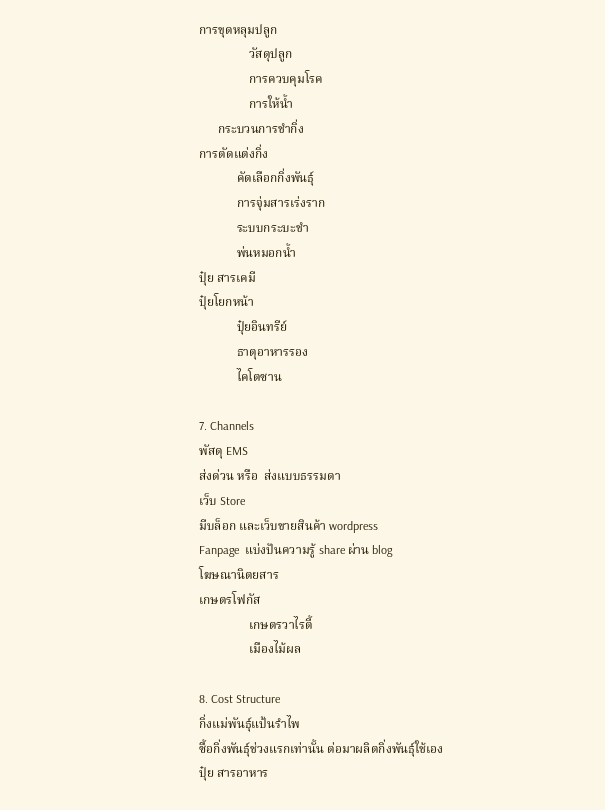การขุดหลุมปลูก
                วัสดุปลูก
                การควบคุมโรค
                การให้น้ำ
      กระบวนการชำกิ่ง
การตัดแต่งกิ่ง
            คัดเลือกกิ่งพันธุ์
            การจุ่มสารเร่งราก
            ระบบกระบะชำ
            พ่นหมอกน้ำ
ปุ๋ย สารเคมี
ปุ๋ยโยกหน้า
            ปุ๋ยอินทรีย์
            ธาตุอาหารรอง
            ไคโตซาน

7. Channels
พัสดุ EMS
ส่งด่วน หรือ  ส่งแบบธรรมดา
เว็บ Store
มีบล็อก และเว็บขายสินค้า wordpress
Fanpage  แบ่งปันความรู้ share ผ่าน blog
โฆษณานิตยสาร
เกษตรโฟกัส
                เกษตรวาไรตี้
                เมืองไม้ผล

8. Cost Structure
กิ่งแม่พันธ์ุแป้นรำไพ
ซื้อกิ่งพันธุ์ช่วงแรกเท่านั้น ต่อมาผลิตกิ่งพันธุ์ใช้เอง
ปุ๋ย สารอาหาร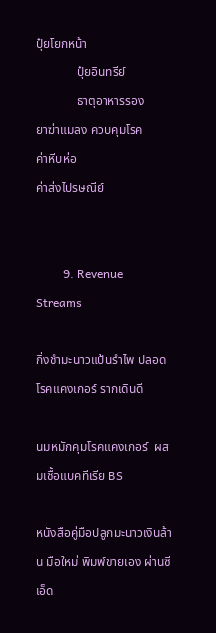ปุ๋ยโยกหน้า
             ปุ๋ยอินทรีย์
             ธาตุอาหารรอง
ยาฆ่าแมลง ควบคุมโรค
ค่าหีบห่อ
ค่าส่งไปรษณีย์


         9. Revenue Streams

กิ่งชำมะนาวแป้นรำไพ ปลอดโรคแคงเกอร์ รากเดินดี

นมหมักคุมโรคแคงเกอร์  ผสมเชื้อแบคทีเรีย BS

หนังสือคู่มือปลูกมะนาวเงินล้าน มือใหม่ พิมพ์ขายเอง ผ่านซีเอ็ด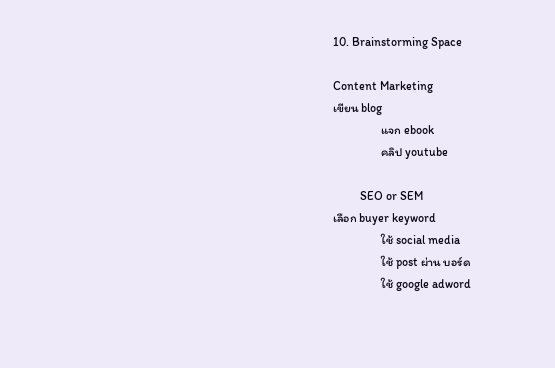10. Brainstorming Space

Content Marketing
เขียน blog
                แจก ebook
                คลิป youtube

         SEO or SEM
เลือก buyer keyword
                ใช้ social media
                ใช้ post ผ่าน บอร์ด
                ใช้ google adword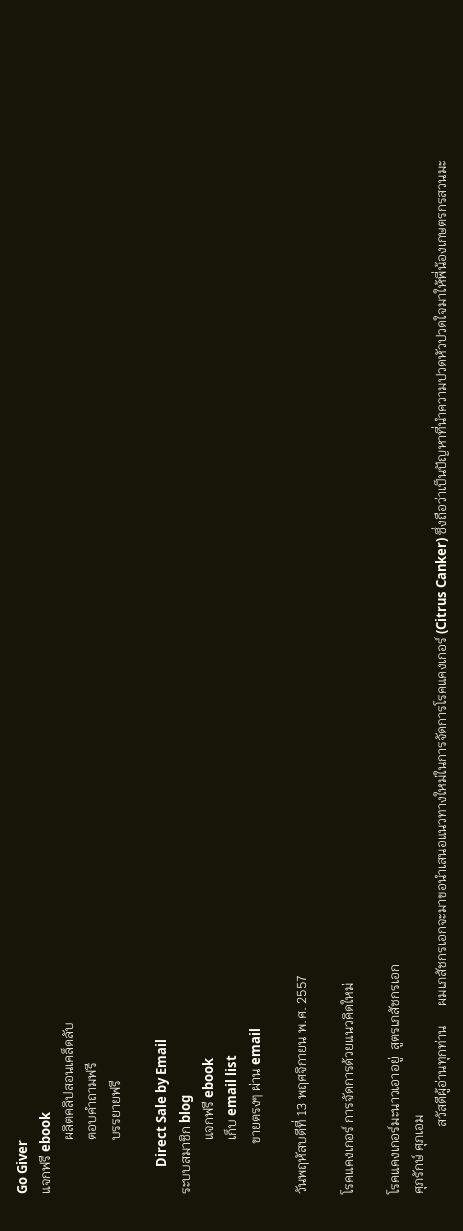Go Giver
แจกฟรี ebook
                ผลิตคลิปสอนเคล็ดลับ
                ตอบคำถามฟรี
                บรรยายฟรี

         Direct Sale by Email
ระบบสมาชิก blog
                แจกฟรี ebook
                เก็บ email list
               ขายตรงๆ ผ่าน email

วันพฤหัสบดีที่ 13 พฤศจิกายน พ.ศ. 2557

โรคแคงเกอร์ การจัดการด้วยแนวคิดใหม่

โรคแคงเกอร์มะนาวเอาอยู่  สูตรเภสัชกรเอก
ศุภรักษ์ ศุภเอม
                    สวัสดีผู้อ่านทุกท่าน      ผมเภสัชกรเอกจะมาขอนำเสนอแนวทางใหม่ในการจัดการโรคแคงเกอร์ (Citrus Canker) ซึ่งถือว่าเป็นปัญหาที่นำความปวดหัวปวดใจมาให้พี่น้องเกษตรกรสวนมะ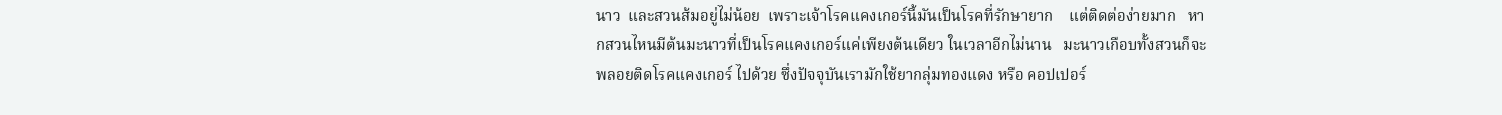นาว  และสวนส้มอยู่ไม่น้อย  เพราะเจ้าโรคแคงเกอร์นี้มันเป็นโรคที่รักษายาก    แต่ติดต่อง่ายมาก   หากสวนไหนมีต้นมะนาวที่เป็นโรคแคงเกอร์แค่เพียงต้นเดียว ในเวลาอีกไม่นาน   มะนาวเกือบทั้งสวนก็จะพลอยติดโรคแคงเกอร์ ไปด้วย ซึ่งปัจจุบันเรามักใช้ยากลุ่มทองแดง หรือ คอปเปอร์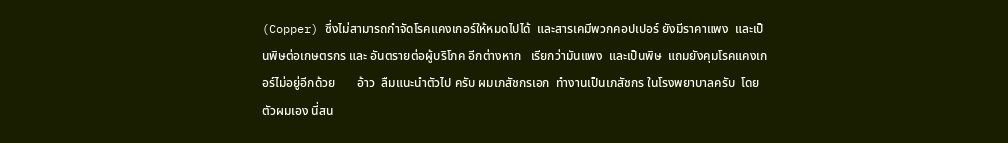(Copper) ซึ่งไม่สามารถกำจัดโรคแคงเกอร์ให้หมดไปได้  และสารเคมีพวกคอปเปอร์ ยังมีราคาแพง  และเป็นพิษต่อเกษตรกร และ อันตรายต่อผู้บริโภค อีกต่างหาก   เรียกว่ามันแพง  และเป็นพิษ  แถมยังคุมโรคแคงเกอร์ไม่อยู่อีกด้วย       อ้าว  ลืมแนะนำตัวไป ครับ ผมเภสัชกรเอก  ทำงานเป็นเภสัชกร ในโรงพยาบาลครับ  โดยตัวผมเอง นี่สน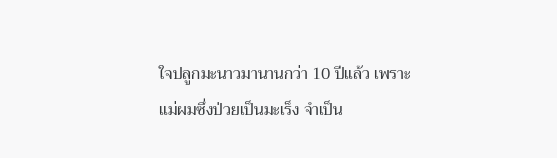ใจปลูกมะนาวมานานกว่า 10 ปีแล้ว เพราะแม่ผมซึ่งป่วยเป็นมะเร็ง จำเป็น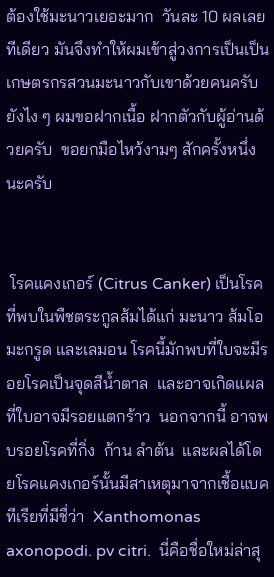ต้องใช้มะนาวเยอะมาก  วันละ 10 ผลเลยทีเดียว มันจึงทำให้ผมเข้าสู่วงการเป็นเป็นเกษตรกรสวนมะนาวกับเขาด้วยคนครับ  ยังไง ๆ ผมขอฝากเนื้อ ฝากตัวกับผู้อ่านด้วยครับ  ขอยกมือไหว้งามๆ สักครั้งหนึ่งนะครับ


 โรคแคงเกอร์ (Citrus Canker) เป็นโรคที่พบในพืชตระกูลส้มได้แก่ มะนาว ส้มโอ มะกรูด และเลมอน โรคนี้มักพบที่ใบจะมีรอยโรคเป็นจุดสีน้ำตาล  และอาจเกิดแผลที่ใบอาจมีรอยแตกร้าว  นอกจากนี้ อาจพบรอยโรคที่กิ่ง  ก้าน ลำต้น  และผลได้โดยโรคแคงเกอร์นั้นมีสาเหตุมาจากเชื้อแบคทีเรียที่มีชื่ว่า  Xanthomonas axonopodi. pv citri.  นี่คือชื่อใหม่ล่าสุ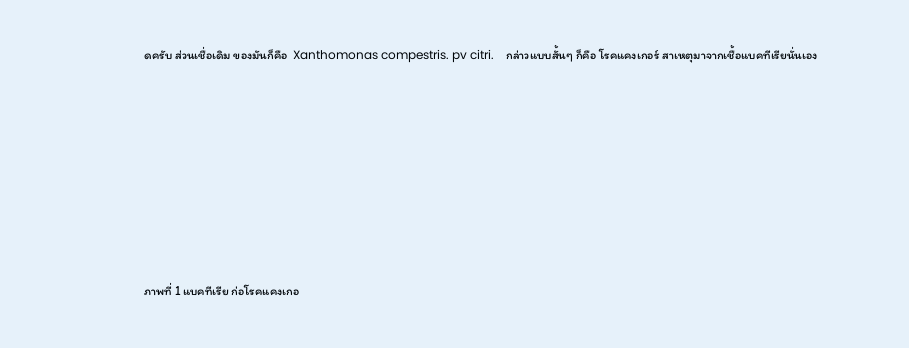ดครับ ส่วนเชื่อเดิม ของมันก็คือ  Xanthomonas compestris. pv citri.    กล่าวแบบสั้นๆ ก็คือ โรคแคงเกอร์ สาเหตุมาจากเชื้อแบคทีเรียนั่นเอง







ภาพที่ 1 แบคทีเรีย ก่อโรคแคงเกอ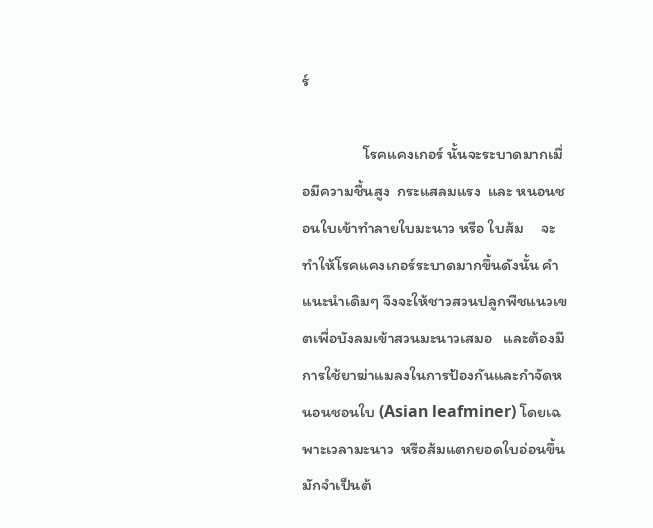ร์

                 โรคแคงเกอร์ นั้นจะระบาดมากเมื่อมีความชื้นสูง  กระแสลมแรง  และ หนอนชอนใบเข้าทำลายใบมะนาว หรือ ใบส้ม     จะทำให้โรคแคงเกอร์ระบาดมากขึ้นดังนั้น คำแนะนำเดิมๆ จึงจะให้ชาวสวนปลูกพืชแนวเขตเพื่อบังลมเข้าสวนมะนาวเสมอ   และต้องมีการใช้ยาฆ่าแมลงในการป้องกันและกำจัดหนอนชอนใบ (Asian leafminer) โดยเฉพาะเวลามะนาว  หรือส้มแตกยอดใบอ่อนขึ้น    มักจำเป็นต้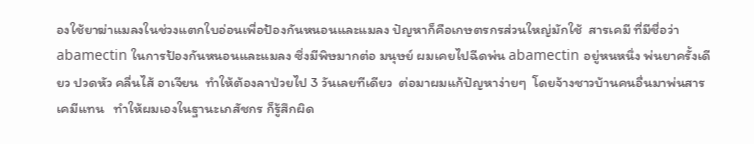องใช้ยาฆ่าแมลงในช่วงแตกใบอ่อนเพื่อป้องกันหนอนและแมลง ปัญหาก็คือเกษตรกรส่วนใหญ่มักใช้  สารเคมี ที่มีชื่อว่า abamectin ในการป้องกันหนอนและแมลง ซึ่งมีพิษมากต่อ มนุษย์ ผมเคยไปฉีดพ่น abamectin อยู่หนหนึ่ง พ่นยาครั้งเดียว ปวดหัว คลื่นไส้ อาเจียน  ทำให้ต้องลาป่วยไป 3 วันเลยทีเดียว  ต่อมาผมแก้ปัญหาง่ายๆ  โดยจ้างชาวบ้านคนอื่นมาพ่นสารเคมีแทน   ทำให้ผมเองในฐานะเภสัชกร ก็รู้สึกผิด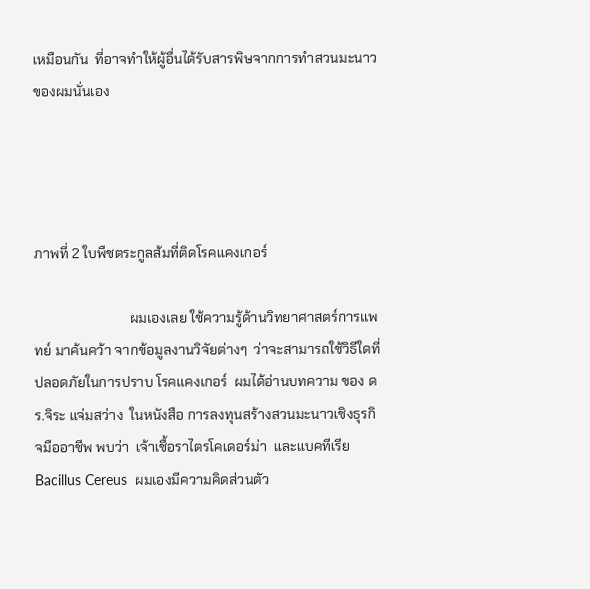เหมือนกัน  ที่อาจทำให้ผู้อื่นได้รับสารพิษจากการทำสวนมะนาวของผมนั่นเอง




ภาพที่ 2 ใบพืชตระกูลส้มที่ติดโรคแคงเกอร์

                            ผมเองเลย ใช้ความรู้ด้านวิทยาศาสตร์การแพทย์ มาค้นคว้า จากข้อมูลงานวิจัยต่างๆ  ว่าจะสามารถใช้วิธีใดที่ปลอดภัยในการปราบ โรคแคงเกอร์  ผมได้อ่านบทความ ของ ดร.จิระ แจ่มสว่าง  ในหนังสือ การลงทุนสร้างสวนมะนาวเชิงธุรกิจมืออาชีพ พบว่า  เจ้าเชื้อราไตรโคเดอร์ม่า  และแบคทีเรีย Bacillus Cereus  ผมเองมีความคิดส่วนตัว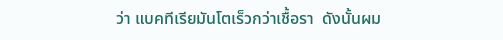ว่า แบคทีเรียมันโตเร็วกว่าเชื้อรา  ดังนั้นผม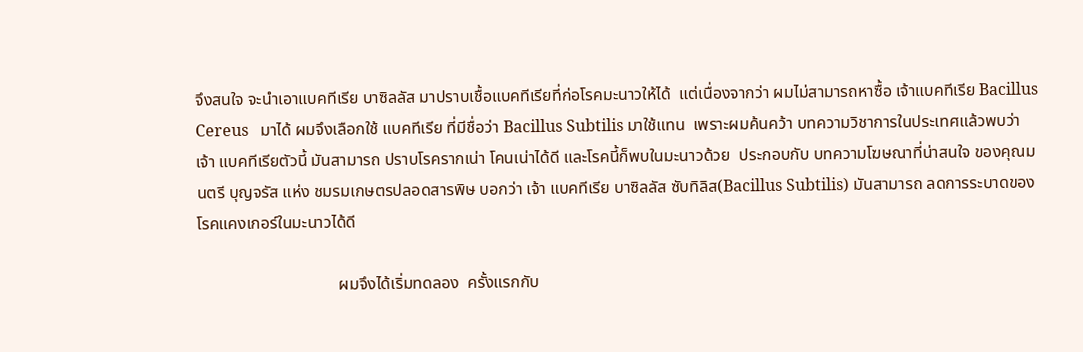จึงสนใจ จะนำเอาแบคทีเรีย บาซิลลัส มาปราบเชื้อแบคทีเรียที่ก่อโรคมะนาวให้ได้  แต่เนื่องจากว่า ผมไม่สามารถหาซื้อ เจ้าแบคทีเรีย Bacillus Cereus   มาได้ ผมจึงเลือกใช้ แบคทีเรีย ที่มีชื่อว่า Bacillus Subtilis มาใช้แทน  เพราะผมค้นคว้า บทความวิชาการในประเทศแล้วพบว่า  เจ้า แบคทีเรียตัวนี้ มันสามารถ ปราบโรครากเน่า โคนเน่าได้ดี และโรคนี้ก็พบในมะนาวด้วย  ประกอบกับ บทความโฆษณาที่น่าสนใจ ของคุณมนตรี บุญจรัส แห่ง ชมรมเกษตรปลอดสารพิษ บอกว่า เจ้า แบคทีเรีย บาซิลลัส ซับทิลิส(Bacillus Subtilis) มันสามารถ ลดการระบาดของโรคแคงเกอร์ในมะนาวได้ดี

                                  ผมจึงได้เริ่มทดลอง  ครั้งแรกกับ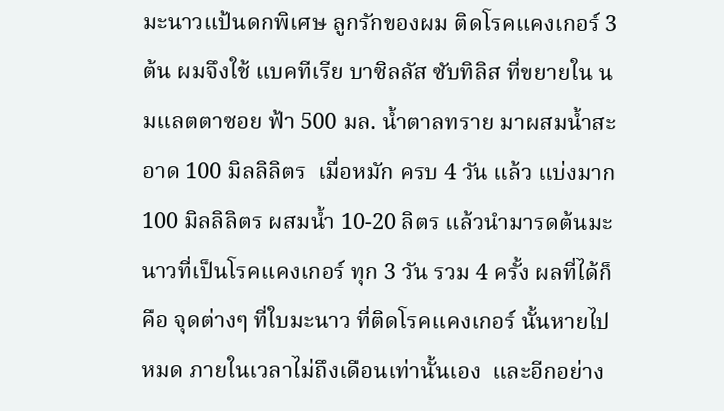มะนาวแป้นดกพิเศษ ลูกรักของผม ติดโรคแคงเกอร์ 3 ต้น ผมจึงใช้ แบคทีเรีย บาซิลลัส ซับทิลิส ที่ขยายใน นมแลตตาซอย ฟ้า 500 มล. น้ำตาลทราย มาผสมน้ำสะอาด 100 มิลลิลิตร  เมื่อหมัก ครบ 4 วัน แล้ว แบ่งมาก 100 มิลลิลิตร ผสมน้ำ 10-20 ลิตร แล้วนำมารดต้นมะนาวที่เป็นโรคแคงเกอร์ ทุก 3 วัน รวม 4 ครั้ง ผลที่ได้ก็คือ จุดต่างๆ ที่ใบมะนาว ที่ติดโรคแคงเกอร์ นั้นหายไปหมด ภายในเวลาไม่ถึงเดือนเท่านั้นเอง  และอีกอย่าง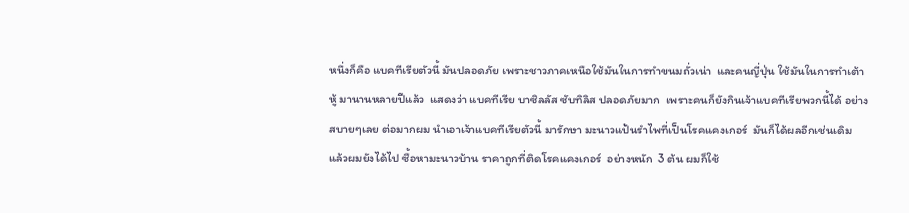หนึ่งก็คือ แบคทีเรียตัวนี้ มันปลอดภัย เพราะชาวภาคเหนือใช้มันในการทำขนมถั่วเน่า  และคนญี่ปุ่น ใช้มันในการทำเต้าหู้ มานานหลายปีแล้ว  แสดงว่า แบคทีเรีย บาซิลลัส ซับทิลิส ปลอดภัยมาก  เพราะคนก็ยังกินเจ้าแบคทีเรียพวกนี้ได้ อย่างสบายๆเลย ต่อมากผม นำเอาเจ้าแบคทีเรียตัวนี้ มารักษา มะนาวแป้นรำไพที่เป็นโรคแคงเกอร์  มันก็ได้ผลอีกเช่นเดิม  แล้วผมยังได้ไป ซื้อหามะนาวบ้าน ราคาถูกที่ติดโรคแคงเกอร์  อย่างหนัก  3 ต้น ผมก็ใช้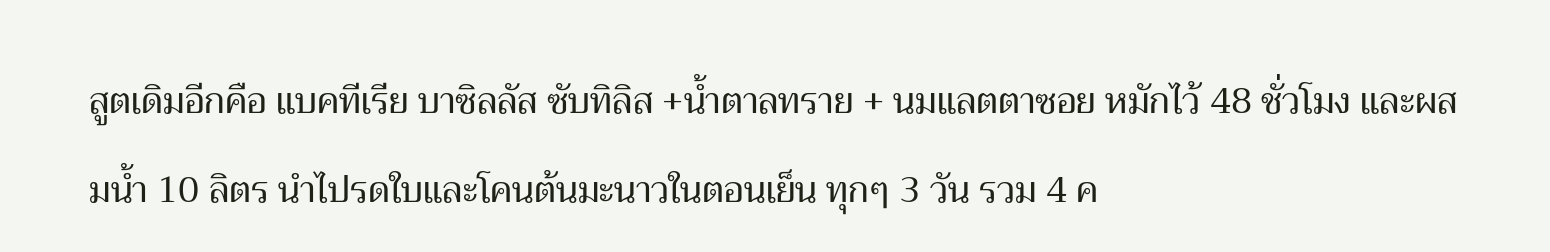สูตเดิมอีกคือ แบคทีเรีย บาซิลลัส ซับทิลิส +น้ำตาลทราย + นมแลตตาซอย หมักไว้ 48 ชั่วโมง และผสมน้ำ 10 ลิตร นำไปรดใบและโคนต้นมะนาวในตอนเย็น ทุกๆ 3 วัน รวม 4 ค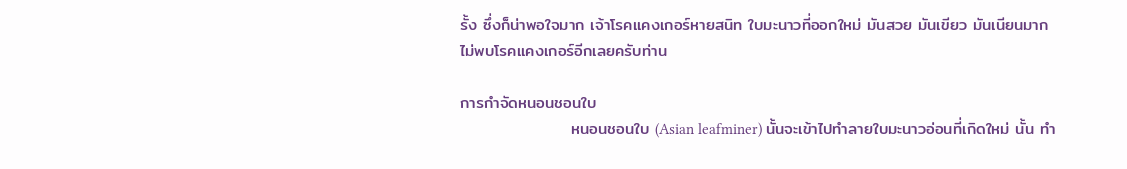รั้ง ซึ่งก็น่าพอใจมาก เจ้าโรคแคงเกอร์หายสนิท ใบมะนาวที่ออกใหม่ มันสวย มันเขียว มันเนียนมาก  ไม่พบโรคแคงเกอร์อีกเลยครับท่าน

การกำจัดหนอนชอนใบ
                   หนอนชอนใบ (Asian leafminer) นั้นจะเข้าไปทำลายใบมะนาวอ่อนที่เกิดใหม่ นั้น ทำ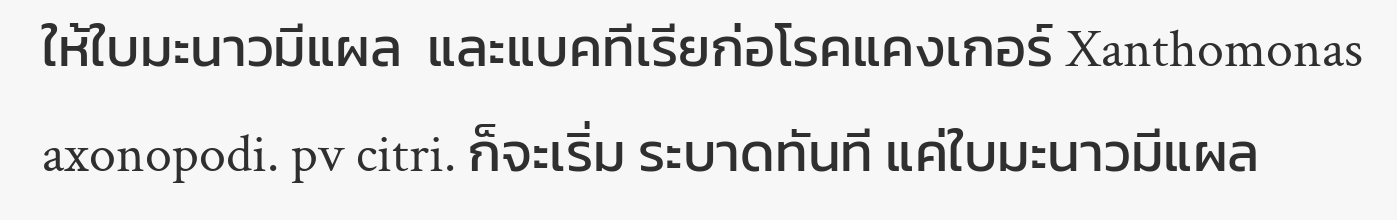ให้ใบมะนาวมีแผล  และแบคทีเรียก่อโรคแคงเกอร์ Xanthomonas axonopodi. pv citri. ก็จะเริ่ม ระบาดทันที แค่ใบมะนาวมีแผล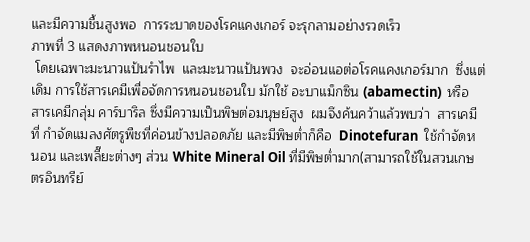และมีความชื้นสูงพอ  การระบาดของโรคแคงเกอร์ จะรุกลามอย่างรวดเร็ว
ภาพที่ 3 แสดงภาพหนอนชอนใบ
 โดยเฉพาะมะนาวแป้นรำไพ  และมะนาวแป้นพวง  จะอ่อนแอต่อโรคแคงเกอร์มาก  ซึ่งแต่เดิม การใช้สารเคมีเพื่อจัดการหนอนชอนใบ มักใช้ อะบาแม็กซิน (abamectin)  หรือ สารเคมีกลุ่ม คาร์บาริล ซึ่งมีความเป็นพิษต่อมนุษย์สูง  ผมจึงค้นคว้าแล้วพบว่า  สารเคมีที่ กำจัดแมลงศัตรูพืชที่ค่อนข้างปลอดภัย และมีพิษต่ำก็คือ  Dinotefuran  ใช้กำจัดหนอน และเพลี๊ยะต่างๆ ส่วน White Mineral Oil ที่มีพิษต่ำมาก(สามารถใช้ในสวนเกษตรอินทรีย์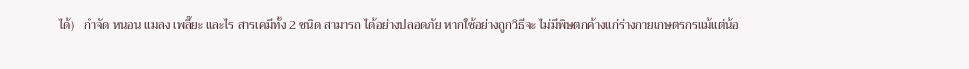ได้)   กำจัด หนอน แมลง เพลี๊ยะ และไร สารเคมีทั้ง 2 ชนิด สามารถ ได้อย่างปลอดภัย หากใช้อย่างถูกวิธีจะ ไม่มีพิษตกค้างแก่ร่างกายเกษตรกรแม้แต่น้อ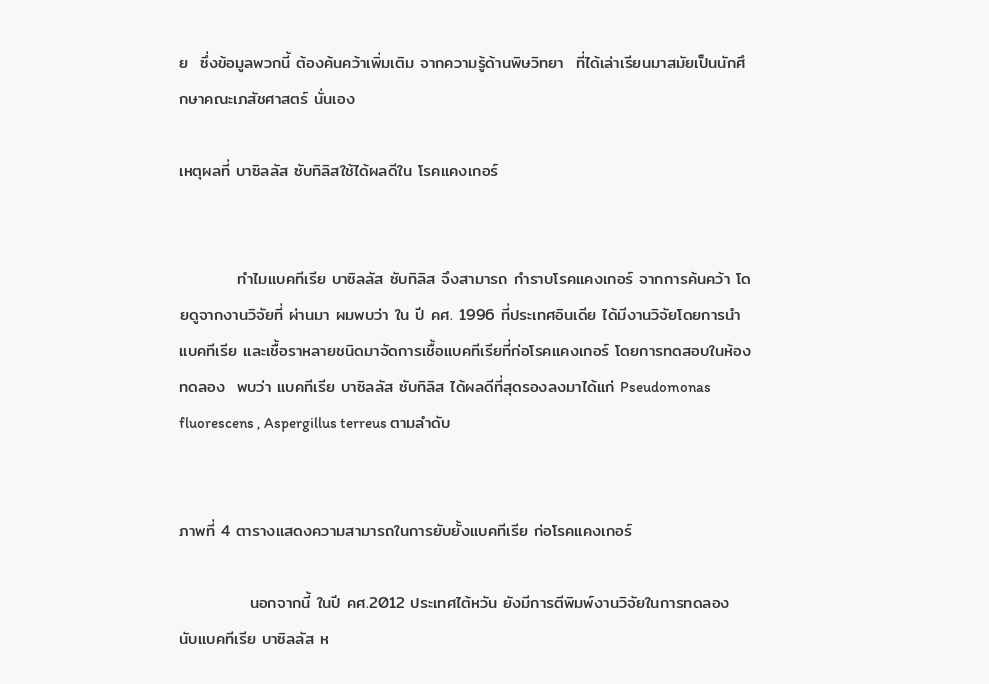ย  ซึ่งข้อมูลพวกนี้ ต้องค้นคว้าเพิ่มเติม จากความรู้ด้านพิษวิทยา  ที่ได้เล่าเรียนมาสมัยเป็นนักศึกษาคณะเภสัชศาสตร์ นั่นเอง

เหตุผลที่ บาซิลลัส ซับทิลิสใช้ได้ผลดีใน โรคแคงเกอร์


          ทำไมแบคทีเรีย บาซิลลัส ซับทิลิส จึงสามารถ กำราบโรคแคงเกอร์ จากการค้นคว้า โดยดูจากงานวิจัยที่ ผ่านมา ผมพบว่า ใน ปี คศ. 1996 ที่ประเทศอินเดีย ได้มีงานวิจัยโดยการนำแบคทีเรีย และเชื้อราหลายชนิดมาจัดการเชื้อแบคทีเรียที่ก่อโรคแคงเกอร์ โดยการทดสอบในห้องทดลอง  พบว่า แบคทีเรีย บาซิลลัส ซับทิลิส ได้ผลดีที่สุดรองลงมาได้แก่ Pseudomonas fluorescens , Aspergillus terreus ตามลำดับ


ภาพที่ 4 ตารางแสดงความสามารถในการยับยั้งแบคทีเรีย ก่อโรคแคงเกอร์

            นอกจากนี้ ในปี คศ.2012 ประเทศไต้หวัน ยังมีการตีพิมพ์งานวิจัยในการทดลอง นับแบคทีเรีย บาซิลลัส ห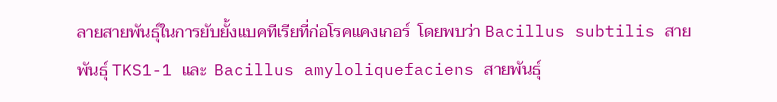ลายสายพันธุ์ในการยับยั้งแบคทีเรียที่ก่อโรคแคงเกอร์  โดยพบว่า Bacillus subtilis สายพันธุ์ TKS1-1 และ  Bacillus amyloliquefaciens สายพันธุ์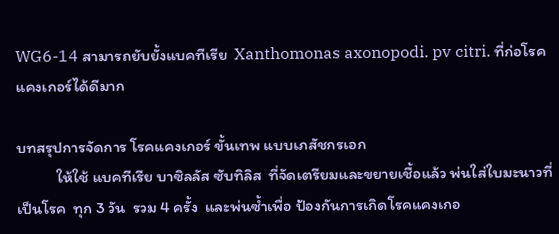WG6-14 สามารถยับยั้งแบคทีเรีย  Xanthomonas axonopodi. pv citri. ที่ก่อโรคแคงเกอร์ได้ดีมาก

บทสรุปการจัดการ โรคแคงเกอร์ ขั้นเทพ แบบเภสัชกรเอก
           ให้ใช้ แบคทีเรีย บาซิลลัส ซับทิลิส  ที่จัดเตรียมและขยายเชื้อแล้ว พ่นใส่ใบมะนาวที่เป็นโรค  ทุก 3 วัน  รวม 4 ครั้ง  และพ่นซ้ำเพื่อ ป้องกันการเกิดโรคแคงเกอ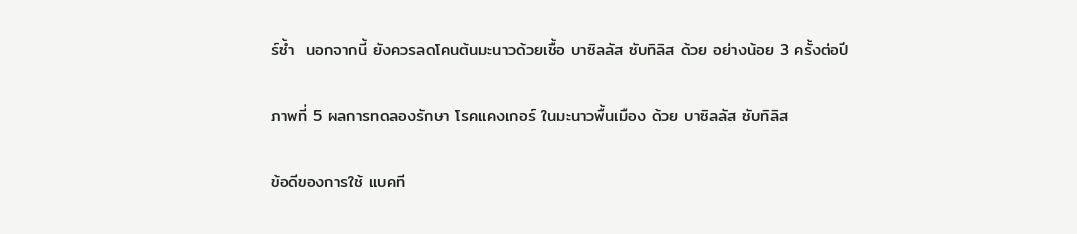ร์ซ้ำ  นอกจากนี้ ยังควรลดโคนต้นมะนาวด้วยเชื้อ บาซิลลัส ซับทิลิส ด้วย อย่างน้อย 3 ครั้งต่อปี


ภาพที่ 5 ผลการทดลองรักษา โรคแคงเกอร์ ในมะนาวพื้นเมือง ด้วย บาซิลลัส ซับทิลิส


ข้อดีของการใช้ แบคที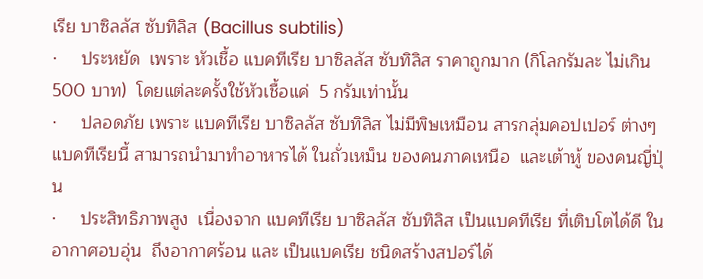เรีย บาซิลลัส ซับทิลิส (Bacillus subtilis)
·     ประหยัด  เพราะ หัวเชื้อ แบคทีเรีย บาซิลลัส ซับทิลิส ราคาถูกมาก (กิโลกรัมละ ไม่เกิน 500 บาท)  โดยแต่ละครั้งใช้หัวเชื้อแค่  5 กรัมเท่านั้น
·     ปลอดภัย เพราะ แบคทีเรีย บาซิลลัส ซับทิลิส ไม่มีพิษเหมือน สารกลุ่มคอปเปอร์ ต่างๆแบคทีเรียนี้ สามารถนำมาทำอาหารได้ ในถั่วเหม็น ของคนภาคเหนือ  และเต้าหู้ ของคนญี่ปุ่น
·     ประสิทธิภาพสูง  เนื่องจาก แบคทีเรีย บาซิลลัส ซับทิลิส เป็นแบคทีเรีย ที่เติบโตได้ดี ในอากาศอบอุ่น  ถึงอากาศร้อน และ เป็นแบคเรีย ชนิดสร้างสปอร์ได้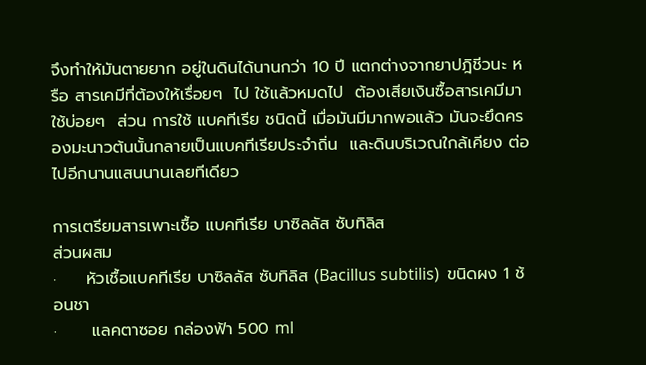จึงทำให้มันตายยาก อยู่ในดินได้นานกว่า 10 ปี แตกต่างจากยาปฎิชีวนะ หรือ สารเคมีที่ต้องให้เรื่อยๆ  ไป ใช้แล้วหมดไป  ต้องเสียเงินซื้อสารเคมีมาใช้บ่อยๆ  ส่วน การใช้ แบคทีเรีย ชนิดนี้ เมื่อมันมีมากพอแล้ว มันจะยึดครองมะนาวต้นนั้นกลายเป็นแบคทีเรียประจำถิ่น  และดินบริเวณใกล้เคียง ต่อไปอีกนานแสนนานเลยทีเดียว

การเตรียมสารเพาะเชื้อ แบคทีเรีย บาซิลลัส ซับทิลิส
ส่วนผสม
·     หัวเชื้อแบคทีเรีย บาซิลลัส ซับทิลิส (Bacillus subtilis)  ขนิดผง 1 ช้อนชา
·      แลคตาซอย กล่องฟ้า 500 ml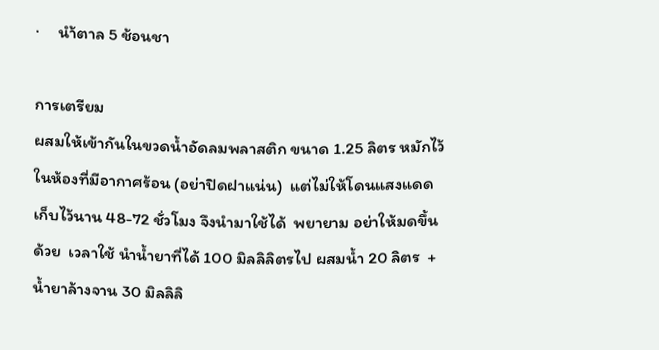·     นำ้ตาล 5 ช้อนชา

การเตรียม
ผสมให้เข้ากันในขวดน้ำอัดลมพลาสติก ขนาด 1.25 ลิตร หมักไว้ในห้องที่มีอากาศร้อน (อย่าปิดฝาแน่น)  แต่ไม่ให้โดนแสงแดด  เก็บไว้นาน 48-72 ชั่วโมง จึงนำมาใช้ได้  พยายาม อย่าให้มดขึ้นด้วย  เวลาใช้ นำน้ำยาที่ได้ 100 มิลลิลิตรไป ผสมน้ำ 20 ลิตร  + น้ำยาล้างจาน 30 มิลลิลิ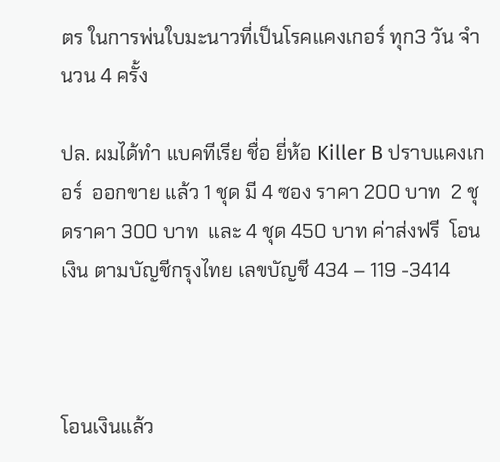ตร ในการพ่นใบมะนาวที่เป็นโรคแคงเกอร์ ทุก3 วัน จำนวน 4 ครั้ง

ปล. ผมได้ทำ แบคทีเรีย ชื่อ ยี่ห้อ Killer B ปราบแคงเกอร์  ออกขาย แล้ว 1 ชุด มี 4 ซอง ราคา 200 บาท  2 ชุดราคา 300 บาท  และ 4 ชุด 450 บาท ค่าส่งฟรี  โอนเงิน ตามบัญชีกรุงไทย เลขบัญชี 434 – 119 -3414



โอนเงินแล้ว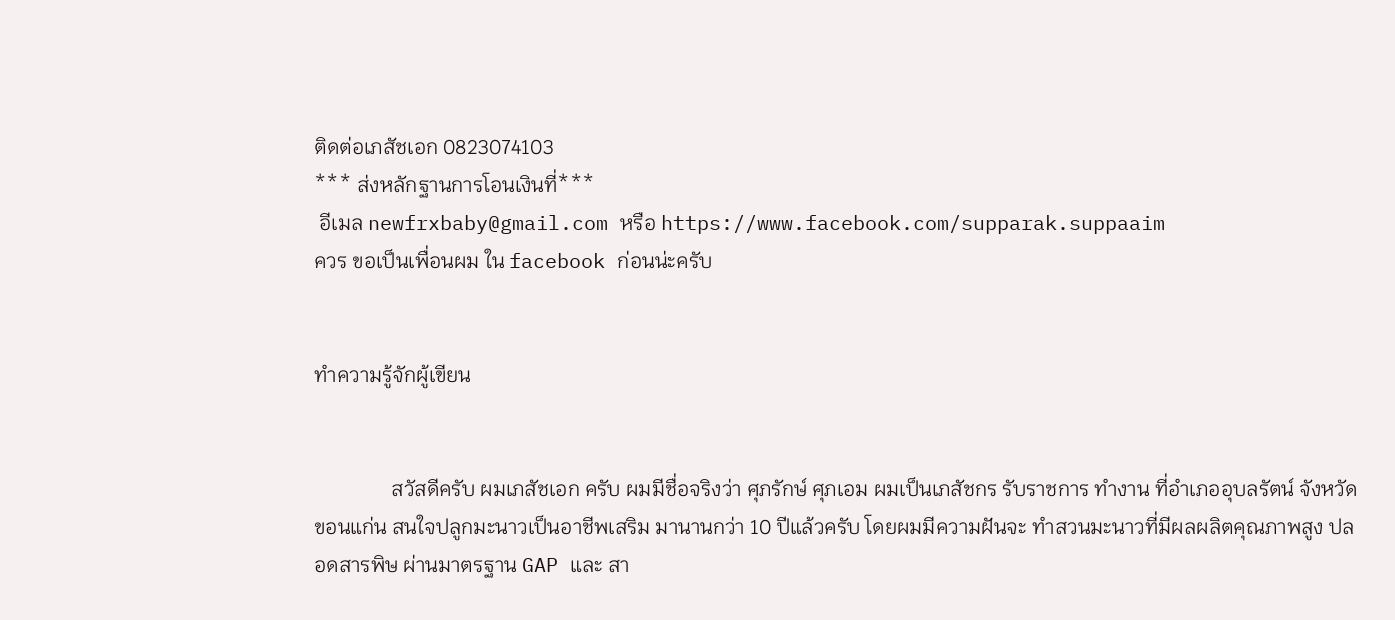ติดต่อเภสัชเอก 0823074103
*** ส่งหลักฐานการโอนเงินที่***
 อีเมล newfrxbaby@gmail.com หรือ https://www.facebook.com/supparak.suppaaim
ควร ขอเป็นเพื่อนผม ใน facebook ก่อนน่ะครับ


ทำความรู้จักผู้เขียน


               สวัสดีครับ ผมเภสัชเอก ครับ ผมมีชื่อจริงว่า ศุภรักษ์ ศุภเอม ผมเป็นเภสัชกร รับราชการ ทำงาน ที่อำเภออุบลรัตน์ จังหวัดขอนแก่น สนใจปลูกมะนาวเป็นอาชีพเสริม มานานกว่า 10 ปีแล้วครับ โดยผมมีความฝันจะ ทำสวนมะนาวที่มีผลผลิตคุณภาพสูง ปลอดสารพิษ ผ่านมาตรฐาน GAP และ สา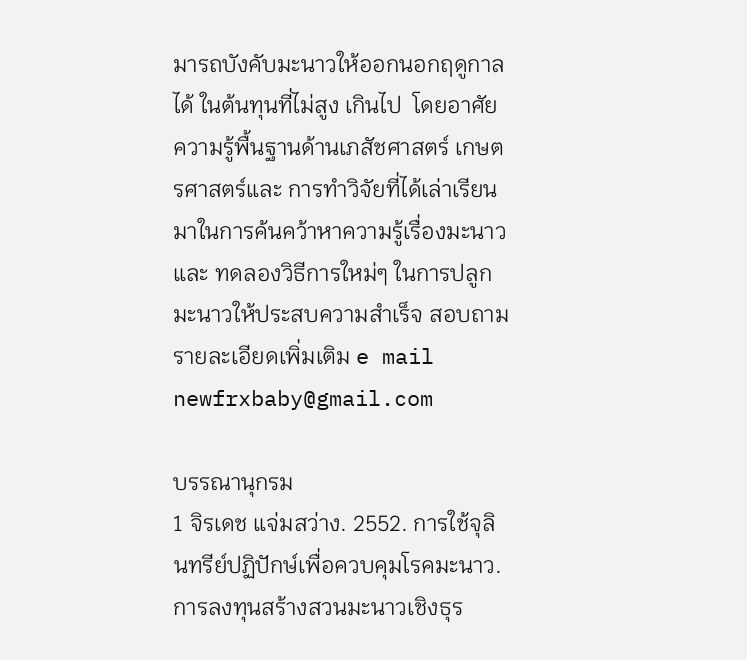มารถบังคับมะนาวให้ออกนอกฤดูกาลได้ ในต้นทุนที่ไม่สูง เกินไป  โดยอาศัยความรู้พื้นฐานด้านเภสัชศาสตร์ เกษตรศาสตร์และ การทำวิจัยที่ได้เล่าเรียนมาในการค้นคว้าหาความรู้เรื่องมะนาว  และ ทดลองวิธีการใหม่ๆ ในการปลูกมะนาวให้ประสบความสำเร็จ สอบถามรายละเอียดเพิ่มเติม e mail   newfrxbaby@gmail.com

บรรณานุกรม
1 จิรเดช แจ่มสว่าง. 2552. การใช้จุลินทรีย์ปฏิปักษ์เพื่อควบคุมโรคมะนาว. การลงทุนสร้างสวนมะนาวเชิงธุร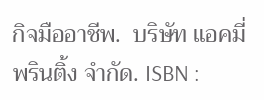กิจมืออาชีพ.  บริษัท แอคมี่ พรินติ้ง จำกัด. ISBN :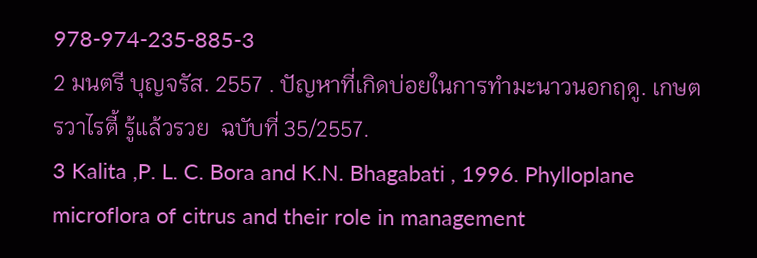978-974-235-885-3
2 มนตรี บุญจรัส. 2557 . ปัญหาที่เกิดบ่อยในการทำมะนาวนอกฤดู. เกษตรวาไรตี้ รู้แล้วรวย  ฉบับที่ 35/2557.
3 Kalita ,P. L. C. Bora and K.N. Bhagabati , 1996. Phylloplane microflora of citrus and their role in management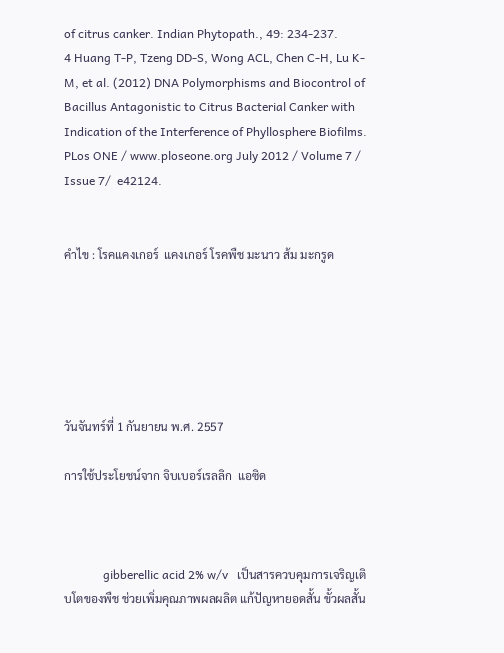of citrus canker. Indian Phytopath., 49: 234-237.
4 Huang T-P, Tzeng DD-S, Wong ACL, Chen C-H, Lu K-M, et al. (2012) DNA Polymorphisms and Biocontrol of Bacillus Antagonistic to Citrus Bacterial Canker with Indication of the Interference of Phyllosphere Biofilms. PLos ONE / www.ploseone.org July 2012 / Volume 7 / Issue 7/  e42124.


คำไข : โรคแคงเกอร์  แคงเกอร์ โรคพืช มะนาว ส้ม มะกรูด






วันจันทร์ที่ 1 กันยายน พ.ศ. 2557

การใช้ประโยชน์จาก จิบเบอร์เรลลิก  แอซิด



             gibberellic acid 2% w/v   เป็นสารควบคุมการเจริญเติบโตของพืช ช่วยเพิ่มคุณภาพผลผลิต แก้ปัญหายอดสั้น ขั้วผลสั้น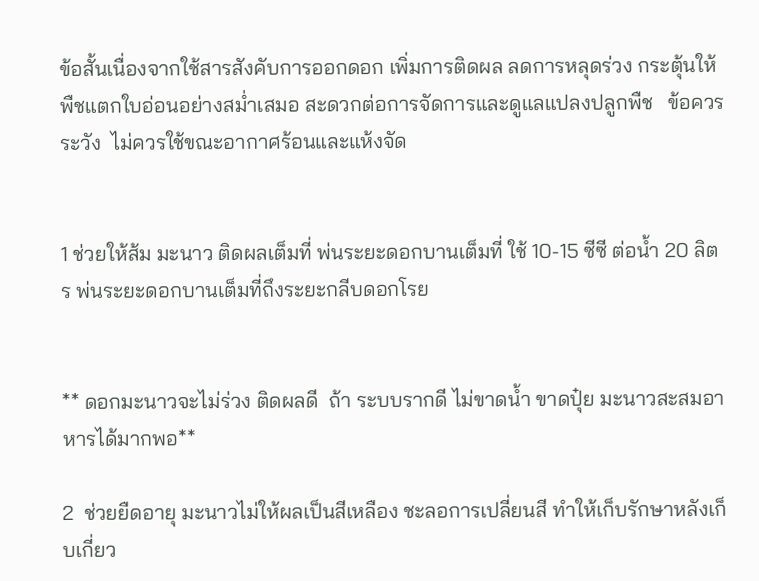ข้อสั้นเนื่องจากใช้สารสังคับการออกดอก เพิ่มการติดผล ลดการหลุดร่วง กระตุ้นให้พืชแตกใบอ่อนอย่างสม่ำเสมอ สะดวกต่อการจัดการและดูแลแปลงปลูกพืช   ข้อควรระวัง  ไม่ควรใช้ขณะอากาศร้อนและแห้งจัด


1 ช่วยให้ส้ม มะนาว ติดผลเต็มที่ พ่นระยะดอกบานเต็มที่ ใช้ 10-15 ซีซี ต่อน้ำ 20 ลิตร พ่นระยะดอกบานเต็มที่ถึงระยะกลีบดอกโรย


** ดอกมะนาวจะไม่ร่วง ติดผลดี  ถ้า ระบบรากดี ไม่ขาดน้ำ ขาดปุ๋ย มะนาวสะสมอาหารได้มากพอ**

2  ช่วยยืดอายุ มะนาวไม่ให้ผลเป็นสีเหลือง ชะลอการเปลี่ยนสี ทำให้เก็บรักษาหลังเก็บเกี่ยว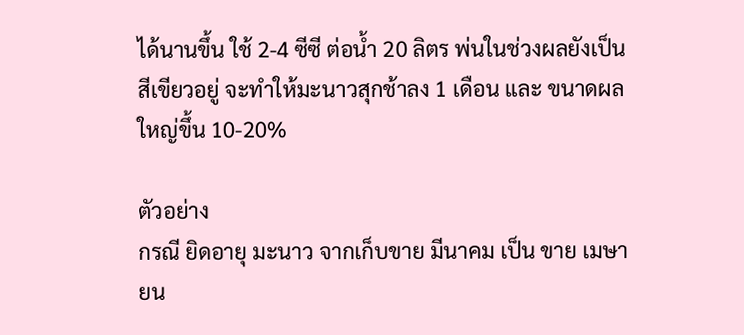ได้นานขึ้น ใช้ 2-4 ซีซี ต่อน้ำ 20 ลิตร พ่นในช่วงผลยังเป็นสีเขียวอยู่ จะทำให้มะนาวสุกช้าลง 1 เดือน และ ขนาดผลใหญ่ขึ้น 10-20%

ตัวอย่าง
กรณี ยิดอายุ มะนาว จากเก็บขาย มีนาคม เป็น ขาย เมษายน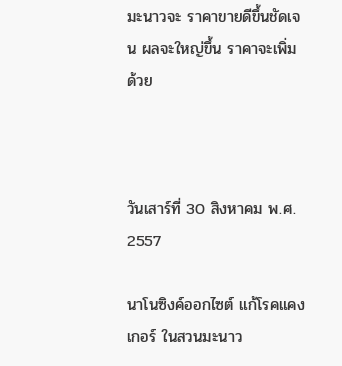มะนาวจะ ราคาขายดีขึ้นชัดเจน ผลจะใหญ่ขึ้น ราคาจะเพิ่มด้วย



วันเสาร์ที่ 30 สิงหาคม พ.ศ. 2557

นาโนซิงค์ออกไซต์ แก้โรคแคงเกอร์ ในสวนมะนาว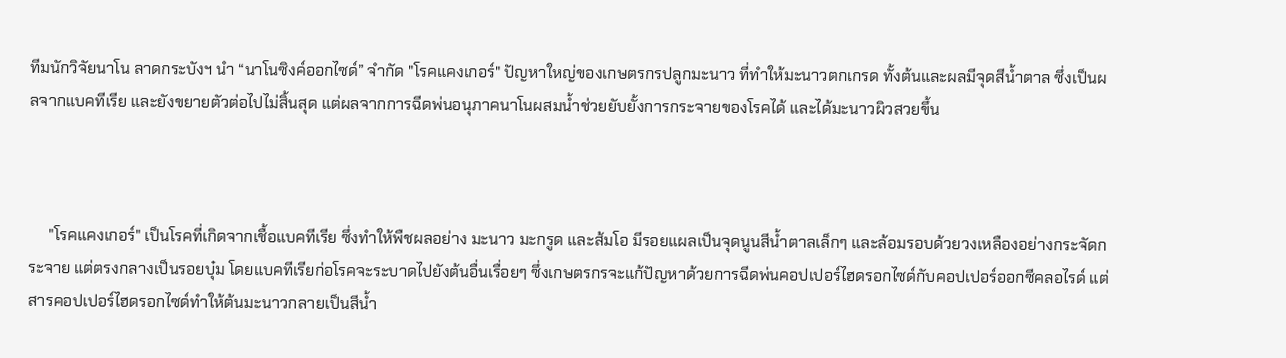ทีมนักวิจัยนาโน ลาดกระบังฯ นำ “นาโนซิงค์ออกไซด์” จำกัด "โรคแคงเกอร์" ปัญหาใหญ่ของเกษตรกรปลูกมะนาว ที่ทำให้มะนาวตกเกรด ทั้งต้นและผลมีจุดสีน้ำตาล ซึ่งเป็นผลจากแบคทีเรีย และยังขยายตัวต่อไปไม่สิ้นสุด แต่ผลจากการฉีดพ่นอนุภาคนาโนผสมน้ำช่วยยับยั้งการกระจายของโรคได้ และได้มะนาวผิวสวยขึ้น



     "โรคแคงเกอร์" เป็นโรคที่เกิดจากเชื้อแบคทีเรีย ซึ่งทำให้พืชผลอย่าง มะนาว มะกรูด และส้มโอ มีรอยแผลเป็นจุดนูนสีน้ำตาลเล็กๆ และล้อมรอบด้วยวงเหลืองอย่างกระจัดกระจาย แต่ตรงกลางเป็นรอยบุ๋ม โดยแบคทีเรียก่อโรคจะระบาดไปยังต้นอื่นเรื่อยๆ ซึ่งเกษตรกรจะแก้ปัญหาด้วยการฉีดพ่นคอปเปอร์ไฮดรอกไซด์กับคอปเปอร์ออกซีคลอไรด์ แต่สารคอปเปอร์ไฮดรอกไซด์ทำให้ต้นมะนาวกลายเป็นสีน้ำ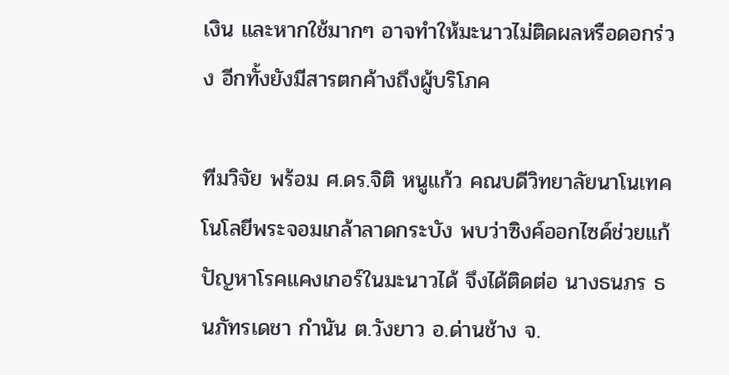เงิน และหากใช้มากๆ อาจทำให้มะนาวไม่ติดผลหรือดอกร่วง อีกทั้งยังมีสารตกค้างถึงผู้บริโภค

ทีมวิจัย พร้อม ศ.ดร.จิติ หนูแก้ว คณบดีวิทยาลัยนาโนเทคโนโลยีพระจอมเกล้าลาดกระบัง พบว่าซิงค์ออกไซด์ช่วยแก้ปัญหาโรคแคงเกอร์ในมะนาวได้ จึงได้ติดต่อ นางธนภร ธนภัทรเดชา กำนัน ต.วังยาว อ.ด่านช้าง จ.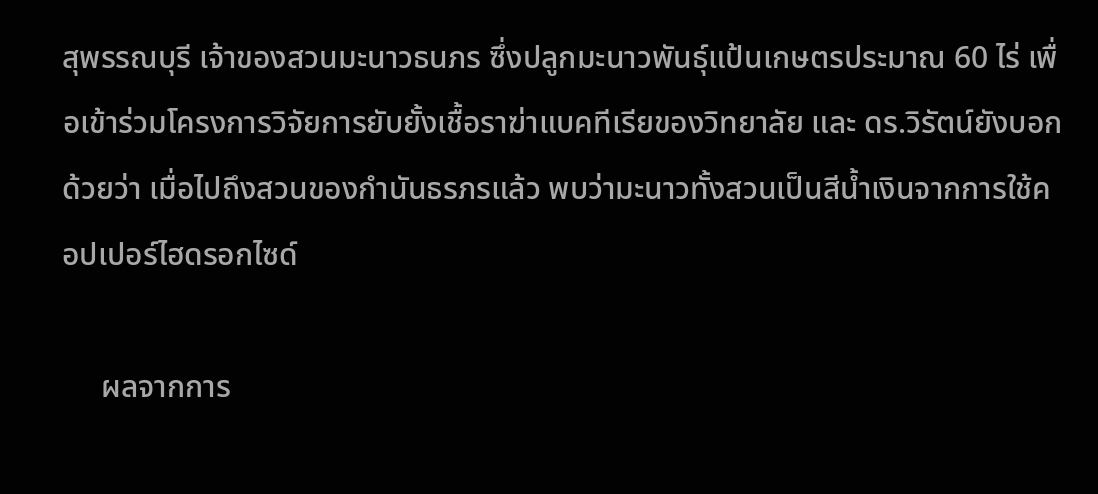สุพรรณบุรี เจ้าของสวนมะนาวธนภร ซึ่งปลูกมะนาวพันธุ์แป้นเกษตรประมาณ 60 ไร่ เพื่อเข้าร่วมโครงการวิจัยการยับยั้งเชื้อราฆ่าแบคทีเรียของวิทยาลัย และ ดร.วิรัตน์ยังบอกด้วยว่า เมื่อไปถึงสวนของกำนันธรภรแล้ว พบว่ามะนาวทั้งสวนเป็นสีน้ำเงินจากการใช้คอปเปอร์ไฮดรอกไซด์

     ผลจากการ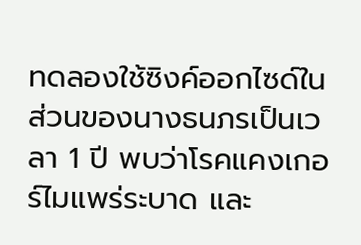ทดลองใช้ซิงค์ออกไซด์ในส่วนของนางธนภรเป็นเวลา 1 ปี พบว่าโรคแคงเกอร์ไมแพร่ระบาด และ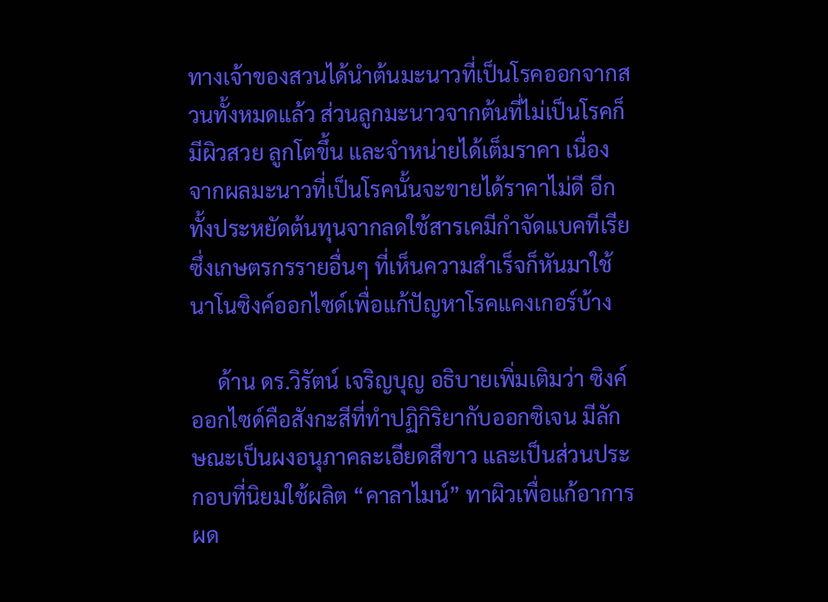ทางเจ้าของสวนได้นำต้นมะนาวที่เป็นโรคออกจากสวนทั้งหมดแล้ว ส่วนลูกมะนาวจากต้นที่ไม่เป็นโรคก็มีผิวสวย ลูกโตขึ้น และจำหน่ายได้เต็มราคา เนื่องจากผลมะนาวที่เป็นโรคนั้นจะขายได้ราคาไม่ดี อีกทั้งประหยัดต้นทุนจากลดใช้สารเคมีกำจัดแบคทีเรีย ซึ่งเกษตรกรรายอื่นๆ ที่เห็นความสำเร็จก็หันมาใช้นาโนซิงค์ออกไซด์เพื่อแก้ปัญหาโรคแคงเกอร์บ้าง

     ด้าน ดร.วิรัตน์ เจริญบุญ อธิบายเพิ่มเติมว่า ซิงค์ออกไซด์คือสังกะสีที่ทำปฏิกิริยากับออกซิเจน มีลักษณะเป็นผงอนุภาคละเอียดสีขาว และเป็นส่วนประกอบที่นิยมใช้ผลิต “คาลาไมน์” ทาผิวเพื่อแก้อาการผด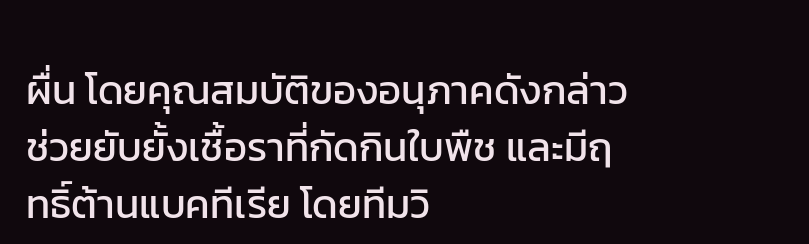ผื่น โดยคุณสมบัติของอนุภาคดังกล่าว ช่วยยับยั้งเชื้อราที่กัดกินใบพืช และมีฤทธิ์ต้านแบคทีเรีย โดยทีมวิ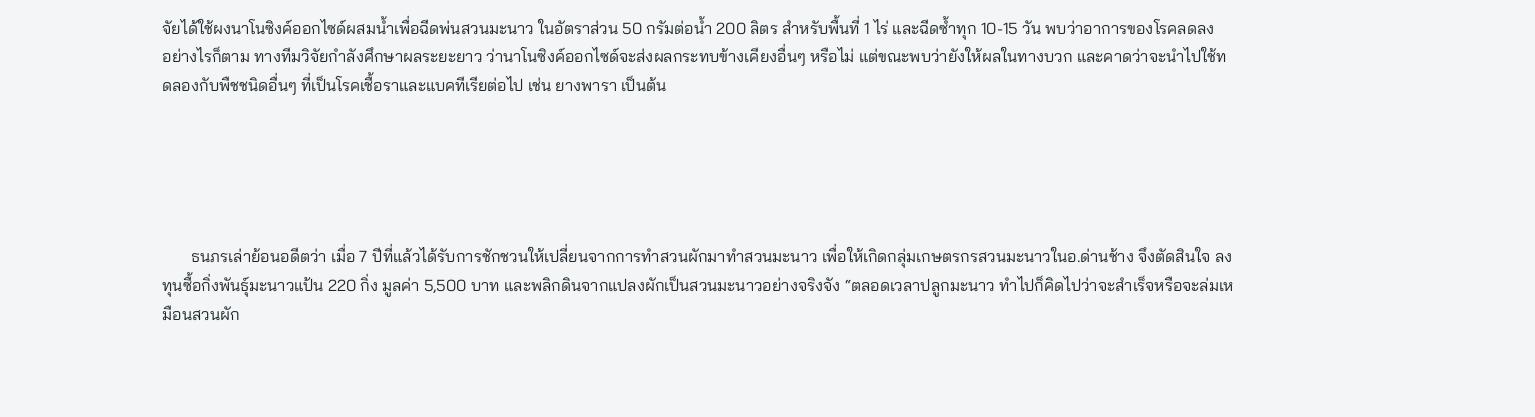จัยได้ใช้ผงนาโนซิงค์ออกไซด์ผสมน้ำเพื่อฉีดพ่นสวนมะนาว ในอัตราส่วน 50 กรัมต่อน้ำ 200 ลิตร สำหรับพื้นที่ 1 ไร่ และฉีดซ้ำทุก 10-15 วัน พบว่าอาการของโรคลดลง
อย่างไรก็ตาม ทางทีมวิจัยกำลังศึกษาผลระยะยาว ว่านาโนซิงค์ออกไซด์จะส่งผลกระทบข้างเคียงอื่นๆ หรือไม่ แต่ขณะพบว่ายังให้ผลในทางบวก และคาดว่าจะนำไปใช้ทดลองกับพืชชนิดอื่นๆ ที่เป็นโรคเชื้อราและแบคทีเรียต่อไป เช่น ยางพารา เป็นต้น





       ธนภรเล่าย้อนอดีตว่า เมื่อ 7 ปีที่แล้วได้รับการชักชวนให้เปลี่ยนจากการทำสวนผักมาทำสวนมะนาว เพื่อให้เกิดกลุ่มเกษตรกรสวนมะนาวในอ.ด่านช้าง จึงตัดสินใจ ลงทุนซื้อกิ่งพันธุ์มะนาวแป้น 220 กิ่ง มูลค่า 5,500 บาท และพลิกดินจากแปลงผักเป็นสวนมะนาวอย่างจริงจัง “ตลอดเวลาปลูกมะนาว ทำไปก็คิดไปว่าจะสำเร็จหรือจะล่มเหมือนสวนผัก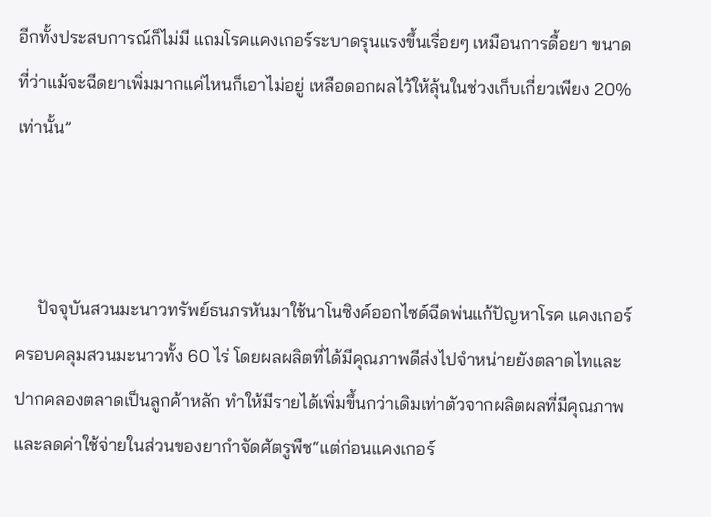อีกทั้งประสบการณ์ก็ไม่มี แถมโรคแคงเกอร์ระบาดรุนแรงขึ้นเรื่อยๆ เหมือนการดื้อยา ขนาดที่ว่าแม้จะฉีดยาเพิ่มมากแค่ไหนก็เอาไม่อยู่ เหลือดอกผลไว้ให้ลุ้นในช่วงเก็บเกี่ยวเพียง 20% เท่านั้น”



     ปัจจุบันสวนมะนาวทรัพย์ธนภรหันมาใช้นาโนซิงค์ออกไซด์ฉีดพ่นแก้ปัญหาโรค แคงเกอร์ ครอบคลุมสวนมะนาวทั้ง 60 ไร่ โดยผลผลิตที่ได้มีคุณภาพดีส่งไปจำหน่ายยังตลาดไทและปากคลองตลาดเป็นลูกค้าหลัก ทำให้มีรายได้เพิ่มขึ้นกว่าเดิมเท่าตัวจากผลิตผลที่มีคุณภาพ และลดค่าใช้จ่ายในส่วนของยากำจัดศัตรูพืช“แต่ก่อนแคงเกอร์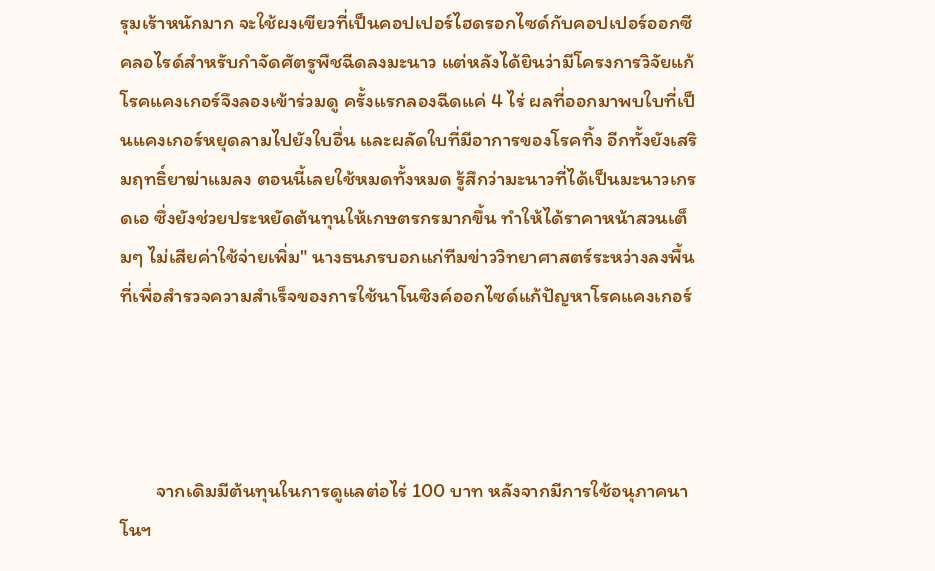รุมเร้าหนักมาก จะใช้ผงเขียวที่เป็นคอปเปอร์ไฮดรอกไซด์กับคอปเปอร์ออกซีคลอไรด์สำหรับกำจัดศัตรูพืชฉีดลงมะนาว แต่หลังได้ยินว่ามีโครงการวิจัยแก้โรคแคงเกอร์จึงลองเข้าร่วมดู ครั้งแรกลองฉีดแค่ 4 ไร่ ผลที่ออกมาพบใบที่เป็นแคงเกอร์หยุดลามไปยังใบอื่น และผลัดใบที่มีอาการของโรคทิ้ง อีกทั้งยังเสริมฤทธิ์ยาฆ่าแมลง ตอนนี้เลยใช้หมดทั้งหมด รู้สึกว่ามะนาวที่ได้เป็นมะนาวเกรดเอ ซึ่งยังช่วยประหยัดต้นทุนให้เกษตรกรมากขึ้น ทำให้ได้ราคาหน้าสวนเต็มๆ ไม่เสียค่าใช้จ่ายเพิ่ม" นางธนภรบอกแก่ทีมข่าววิทยาศาสตร์ระหว่างลงพื้นที่เพื่อสำรวจความสำเร็จของการใช้นาโนซิงค์ออกไซด์แก้ปัญหาโรคแคงเกอร์




        จากเดิมมีต้นทุนในการดูแลต่อไร่ 100 บาท หลังจากมีการใช้อนุภาคนาโนฯ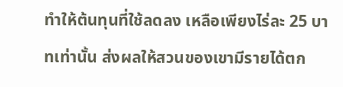ทำให้ต้นทุนที่ใช้ลดลง เหลือเพียงไร่ละ 25 บาทเท่านั้น ส่งผลให้สวนของเขามีรายได้ตก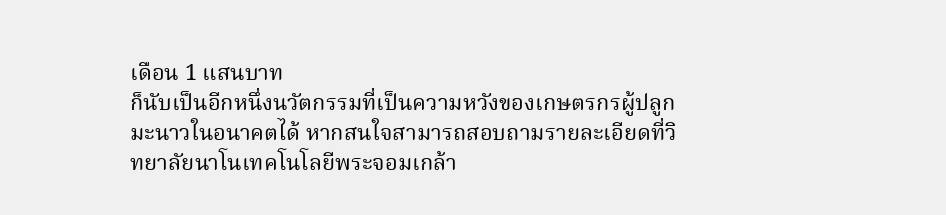เดือน 1 แสนบาท
ก็นับเป็นอีกหนึ่งนวัตกรรมที่เป็นความหวังของเกษตรกรผู้ปลูกมะนาวในอนาคตได้ หากสนใจสามารถสอบถามรายละเอียดที่วิทยาลัยนาโนเทคโนโลยีพระจอมเกล้า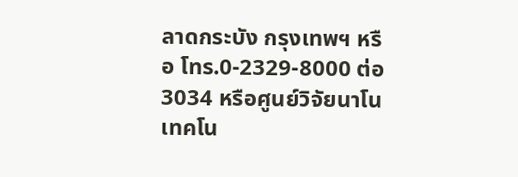ลาดกระบัง กรุงเทพฯ หรือ โทร.0-2329-8000 ต่อ 3034 หรือศูนย์วิจัยนาโนเทคโน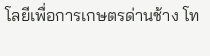โลยีเพื่อการเกษตรด่านช้าง โท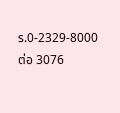ร.0-2329-8000 ต่อ 3076